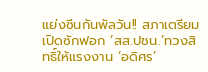แย่งซีนกันพัลวัน!! สภาเตรียมเปิดซักฟอก ‘สส.ปชน.’ทวงสิทธิ์ให้แรงงาน ‘อดิศร’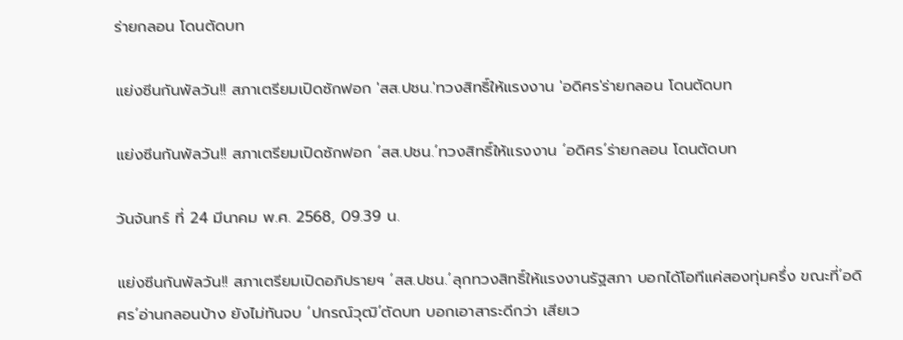ร่ายกลอน โดนตัดบท

แย่งซีนกันพัลวัน!! สภาเตรียมเปิดซักฟอก 'สส.ปชน.'ทวงสิทธิ์ให้แรงงาน 'อดิศร'ร่ายกลอน โดนตัดบท

แย่งซีนกันพัลวัน!! สภาเตรียมเปิดซักฟอก ‘สส.ปชน.’ทวงสิทธิ์ให้แรงงาน ‘อดิศร’ร่ายกลอน โดนตัดบท

วันจันทร์ ที่ 24 มีนาคม พ.ศ. 2568, 09.39 น.

แย่งซีนกันพัลวัน!! สภาเตรียมเปิดอภิปรายฯ ‘สส.ปชน.’ลุกทวงสิทธิ์ให้แรงงานรัฐสภา บอกได้โอทีแค่สองทุ่มครึ่ง ขณะที่’อดิศร’อ่านกลอนบ้าง ยังไม่ทันจบ ‘ปกรณ์วุฒิ’ตัดบท บอกเอาสาระดีกว่า เสียเว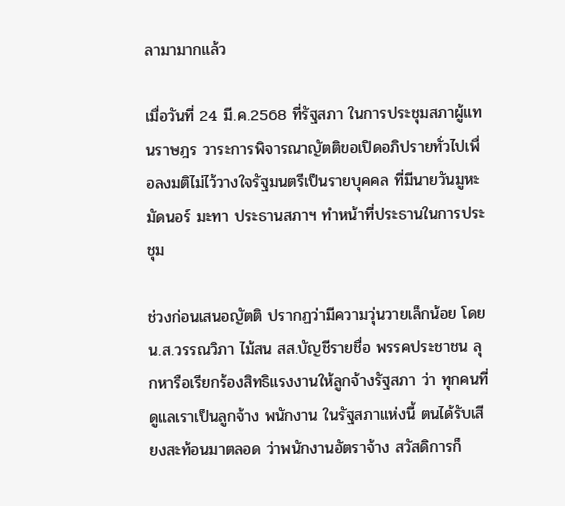ลามามากแล้ว

เมื่อวันที่ 24 มี.ค.2568 ที่รัฐสภา ในการประชุมสภาผู้แทนราษฎร วาระการพิจารณาญัตติขอเปิดอภิปรายทั่วไปเพื่อลงมติไม่ไว้วางใจรัฐมนตรีเป็นรายบุคคล ที่มีนายวันมูหะมัดนอร์ มะทา ประธานสภาฯ ทำหน้าที่ประธานในการประชุม

ช่วงก่อนเสนอญัตติ ปรากฏว่ามีความวุ่นวายเล็กน้อย โดย น.ส.วรรณวิภา ไม้สน สส.บัญชีรายชื่อ พรรคประชาชน ลุกหารือเรียกร้องสิทธิแรงงานให้ลูกจ้างรัฐสภา ว่า ทุกคนที่ดูแลเราเป็นลูกจ้าง พนักงาน ในรัฐสภาแห่งนี้ ตนได้รับเสียงสะท้อนมาตลอด ว่าพนักงานอัตราจ้าง สวัสดิการก็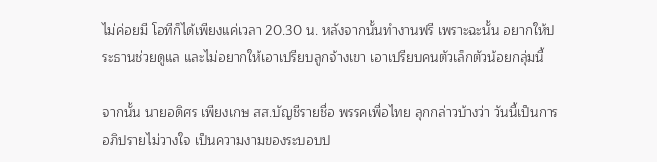ไม่ค่อยมี โอทีก็ได้เพียงแค่เวลา 20.30 น. หลังจากนั้นทำงานฟรี เพราะฉะนั้น อยากให้ประธานช่วยดูแล และไม่อยากให้เอาเปรียบลูกจ้างเขา เอาเปรียบคนตัวเล็กตัวน้อยกลุ่มนี้

จากนั้น นายอดิศร เพียงเกษ สส.บัญชีรายชื่อ พรรคเพื่อไทย ลุกกล่าวบ้างว่า วันนี้เป็นการอภิปรายไม่วางใจ เป็นความงามของระบอบป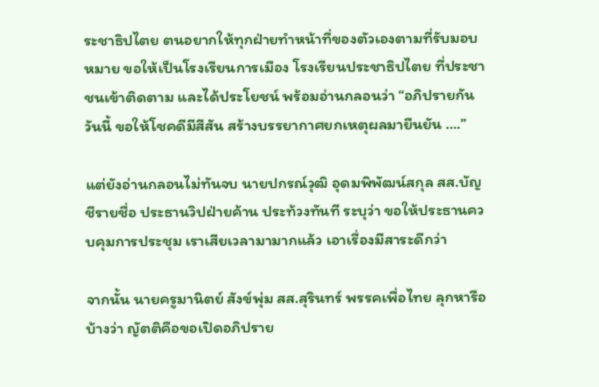ระชาธิปไตย ตนอยากให้ทุกฝ่ายทำหน้าที่ของตัวเองตามที่รับมอบหมาย ขอให้เป็นโรงเรียนการเมือง โรงเรียนประชาธิปไตย ที่ประชาชนเข้าติดตาม และได้ประโยชน์ พร้อมอ่านกลอนว่า “อภิปรายกันวันนี้ ขอให้โชคดีมีสีสัน สร้างบรรยากาศยกเหตุผลมายืนยัน ….”

แต่ยังอ่านกลอนไม่ทันจบ นายปกรณ์วุฒิ อุดมพิพัฒน์สกุล สส.บัญชีรายชื่อ ประธานวิปฝ่ายค้าน ประท้วงทันที ระบุว่า ขอให้ประธานควบคุมการประชุม เราเสียเวลามามากแล้ว เอาเรื่องมีสาระดีกว่า

จากนั้น นายครูมานิตย์ สังข์พุ่ม สส.สุรินทร์ พรรคเพื่อไทย ลุกหารือบ้างว่า ญัตติคือขอเปิดอภิปราย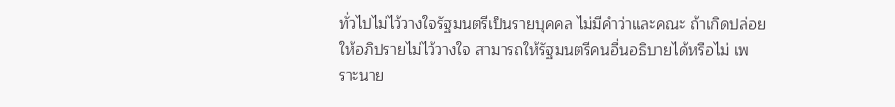ทั่วไปไม่ไว้วางใจรัฐมนตรีเป็นรายบุคคล ไม่มีคำว่าและคณะ ถ้าเกิดปล่อยให้อภิปรายไม่ไว้วางใจ สามารถให้รัฐมนตรีคนอื่นอธิบายได้หรือไม่ เพราะนาย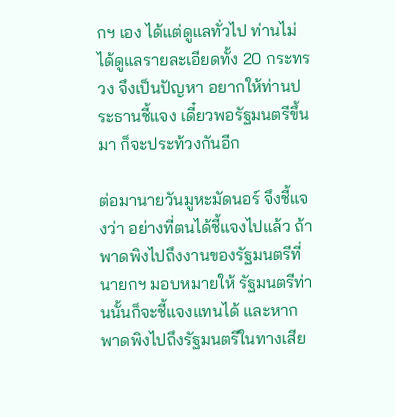กฯ เอง ได้แต่ดูแลทั่วไป ท่านไม่ได้ดูแลรายละเอียดทั้ง 20 กระทรวง จึงเป็นปัญหา อยากให้ท่านประธานชี้แจง เดี๋ยวพอรัฐมนตรีขึ้นมา ก็จะประท้วงกันอีก

ต่อมานายวันมูหะมัดนอร์ จึงชี้แจงว่า อย่างที่ตนได้ชี้แจงไปแล้ว ถ้าพาดพิงไปถึงงานของรัฐมนตรีที่นายกฯ มอบหมายให้ รัฐมนตรีท่านนั้นก็จะชี้แจงแทนได้ และหากพาดพิงไปถึงรัฐมนตรีในทางเสีย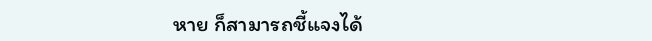หาย ก็สามารถชี้แจงได้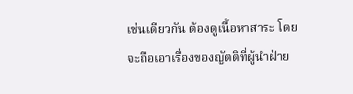เช่นเดียวกัน ต้องดูเนื้อหาสาระ โดยจะถือเอาเรื่องของญัตติที่ผู้นำฝ่าย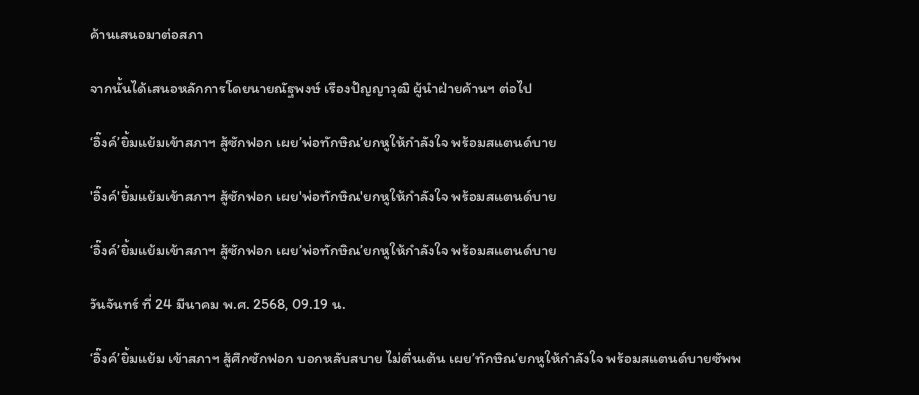ค้านเสนอมาต่อสภา

จากนั้นได้เสนอหลักการโดยนายณัฐพงษ์ เรืองปัญญาวุฒิ ผู้นำฝ่ายค้านฯ ต่อไป

‘อิ๊งค์’ยิ้มแย้มเข้าสภาฯ สู้ซักฟอก เผย’พ่อทักษิณ’ยกหูให้กำลังใจ พร้อมสแตนด์บาย

'อิ๊งค์'ยิ้มแย้มเข้าสภาฯ สู้ซักฟอก เผย'พ่อทักษิณ'ยกหูให้กำลังใจ พร้อมสแตนด์บาย

‘อิ๊งค์’ยิ้มแย้มเข้าสภาฯ สู้ซักฟอก เผย’พ่อทักษิณ’ยกหูให้กำลังใจ พร้อมสแตนด์บาย

วันจันทร์ ที่ 24 มีนาคม พ.ศ. 2568, 09.19 น.

‘อิ๊งค์’ยิ้มแย้ม เข้าสภาฯ สู้ศึกซักฟอก บอกหลับสบาย ไม่ตื่นเต้น เผย’ทักษิณ’ยกหูให้กำลังใจ พร้อมสแตนด์บายซัพพ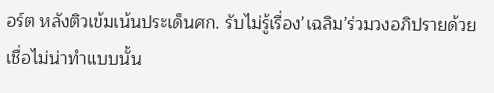อร์ต หลังติวเข้มเน้นประเด็นศก. รับไม่รู้เรื่อง’เฉลิม’ร่วมวงอภิปรายด้วย เชื่อไม่น่าทำแบบนั้น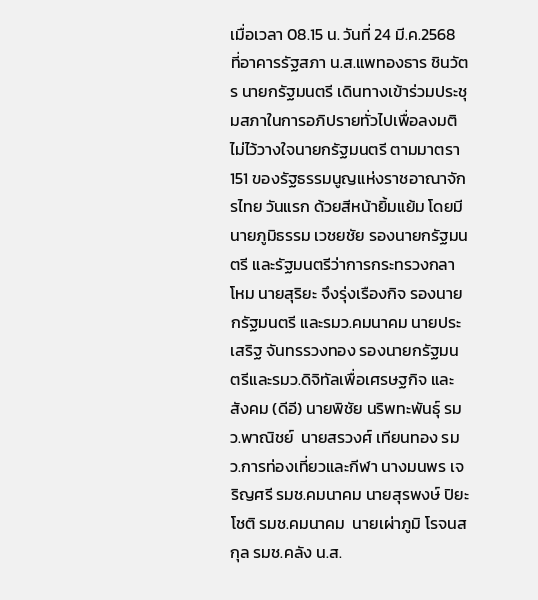เมื่อเวลา 08.15 น. วันที่ 24 มี.ค.2568 ที่อาคารรัฐสภา น.ส.แพทองธาร ชินวัตร นายกรัฐมนตรี เดินทางเข้าร่วมประชุมสภาในการอภิปรายทั่วไปเพื่อลงมติไม่ไว้วางใจนายกรัฐมนตรี ตามมาตรา 151 ของรัฐธรรมนูญแห่งราชอาณาจักรไทย วันแรก ด้วยสีหน้ายิ้มแย้ม โดยมีนายภูมิธรรม เวชยชัย รองนายกรัฐมนตรี และรัฐมนตรีว่าการกระทรวงกลาโหม นายสุริยะ จึงรุ่งเรืองกิจ รองนายกรัฐมนตรี และรมว.คมนาคม นายประเสริฐ จันทรรวงทอง รองนายกรัฐมนตรีและรมว.ดิจิทัลเพื่อเศรษฐกิจ และสังคม (ดีอี) นายพิชัย นริพทะพันธุ์ รมว.พาณิชย์  นายสรวงศ์ เทียนทอง รมว.การท่องเที่ยวและกีฬา นางมนพร เจริญศรี รมช.คมนาคม นายสุรพงษ์ ปิยะโชติ รมช.คมนาคม  นายเผ่าภูมิ โรจนสกุล รมช.คลัง น.ส.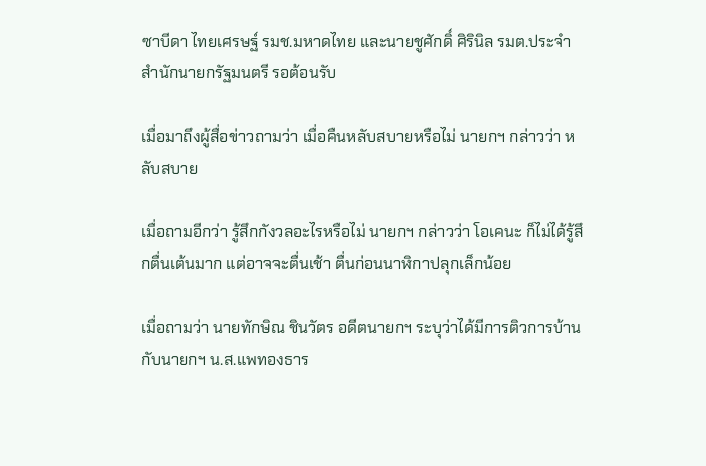ซาบีดา ไทยเศรษฐ์ รมช.มหาดไทย และนายชูศักดิ์ ศิรินิล รมต.ประจำสำนักนายกรัฐมนตรี รอต้อนรับ

เมื่อมาถึงผู้สื่อข่าวถามว่า เมื่อคืนหลับสบายหรือไม่ นายกฯ กล่าวว่า หลับสบาย

เมื่อถามอีกว่า รู้สึกกังวลอะไรหรือไม่ นายกฯ กล่าวว่า โอเคนะ ก็ไม่ได้รู้สึกตื่นเต้นมาก แต่อาจจะตื่นเช้า ตื่นก่อนนาฬิกาปลุกเล็กน้อย

เมื่อถามว่า นายทักษิณ ชินวัตร อดีตนายกฯ ระบุว่าได้มีการติวการบ้านกับนายกฯ น.ส.แพทองธาร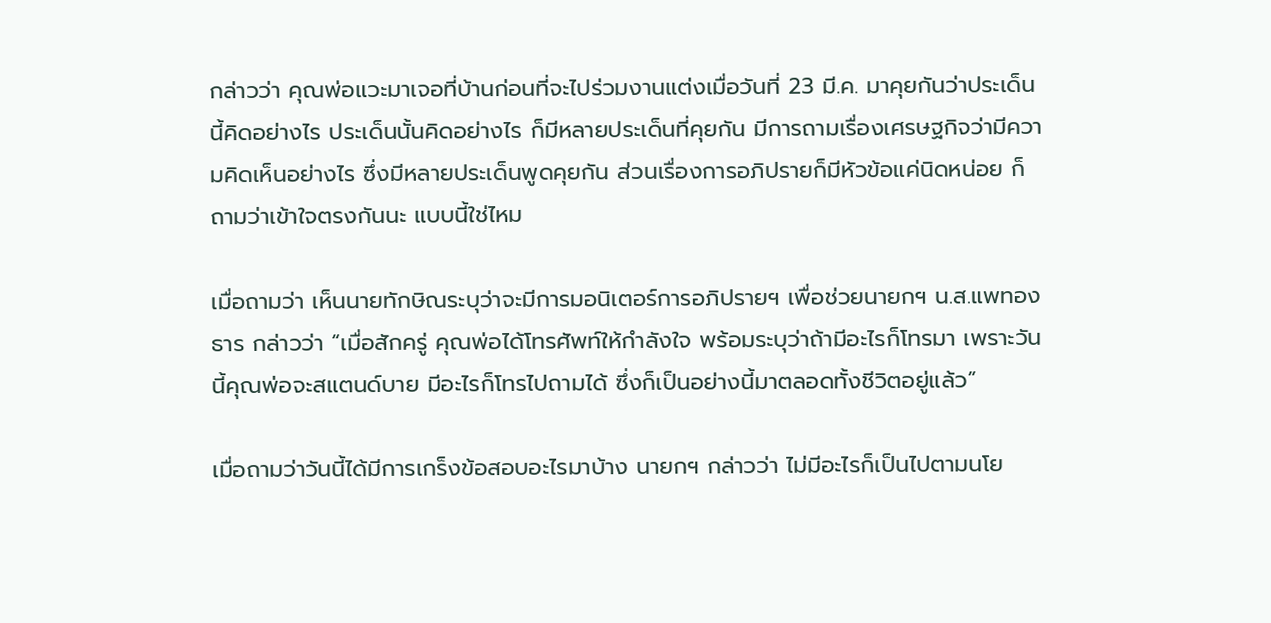กล่าวว่า คุณพ่อแวะมาเจอที่บ้านก่อนที่จะไปร่วมงานแต่งเมื่อวันที่ 23 มี.ค. มาคุยกันว่าประเด็นนี้คิดอย่างไร ประเด็นนั้นคิดอย่างไร ก็มีหลายประเด็นที่คุยกัน มีการถามเรื่องเศรษฐกิจว่ามีความคิดเห็นอย่างไร ซึ่งมีหลายประเด็นพูดคุยกัน ส่วนเรื่องการอภิปรายก็มีหัวข้อแค่นิดหน่อย ก็ถามว่าเข้าใจตรงกันนะ แบบนี้ใช่ไหม

เมื่อถามว่า เห็นนายทักษิณระบุว่าจะมีการมอนิเตอร์การอภิปรายฯ เพื่อช่วยนายกฯ น.ส.แพทองธาร กล่าวว่า “เมื่อสักครู่ คุณพ่อได้โทรศัพท์ให้กำลังใจ พร้อมระบุว่าถ้ามีอะไรก็โทรมา เพราะวันนี้คุณพ่อจะสแตนด์บาย มีอะไรก็โทรไปถามได้ ซึ่งก็เป็นอย่างนี้มาตลอดทั้งชีวิตอยู่แล้ว”

เมื่อถามว่าวันนี้ได้มีการเกร็งข้อสอบอะไรมาบ้าง นายกฯ กล่าวว่า ไม่มีอะไรก็เป็นไปตามนโย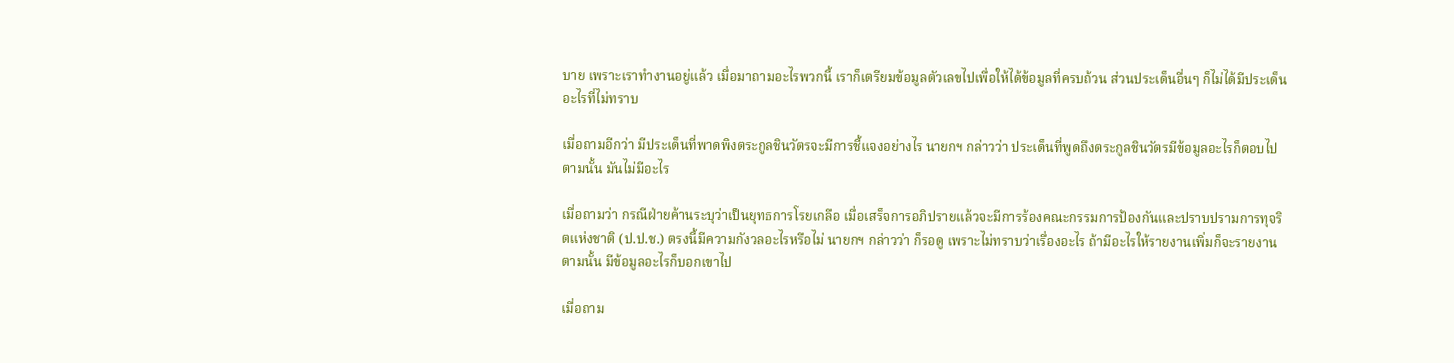บาย เพราะเราทำงานอยู่แล้ว เมื่อมาถามอะไรพวกนี้ เราก็เตรียมข้อมูลตัวเลขไปเพื่อให้ได้ข้อมูลที่ครบถ้วน ส่วนประเด็นอื่นๆ ก็ไม่ได้มีประเด็นอะไรที่ไม่ทราบ

เมื่อถามอีกว่า มีประเด็นที่พาดพิงตระกูลชินวัตรจะมีการชี้แจงอย่างไร นายกฯ กล่าวว่า ประเด็นที่พูดถึงตระกูลชินวัตรมีข้อมูลอะไรก็ตอบไปตามนั้น มันไม่มีอะไร

เมื่อถามว่า กรณีฝ่ายค้านระบุว่าเป็นยุทธการโรยเกลือ เมื่อเสร็จการอภิปรายแล้วจะมีการร้องคณะกรรมการป้องกันและปราบปรามการทุจริตแห่งชาติ (ป.ป.ช.) ตรงนี้มีความกังวลอะไรหรือไม่ นายกฯ กล่าวว่า ก็รอดู เพราะไม่ทราบว่าเรื่องอะไร ถ้ามีอะไรให้รายงานเพิ่มก็จะรายงานตามนั้น มีข้อมูลอะไรก็บอกเขาไป

เมื่อถาม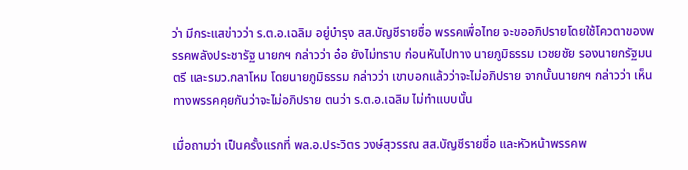ว่า มีกระแสข่าวว่า ร.ต.อ.เฉลิม อยู่บำรุง สส.บัญชีรายชื่อ พรรคเพื่อไทย จะขออภิปรายโดยใช้โควตาของพรรคพลังประชารัฐ นายกฯ กล่าวว่า อ๋อ ยังไม่ทราบ ก่อนหันไปทาง นายภูมิธรรม เวชยชัย รองนายกรัฐมนตรี และรมว.กลาโหม โดยนายภูมิธรรม กล่าวว่า เขาบอกแล้วว่าจะไม่อภิปราย จากนั้นนายกฯ กล่าวว่า เห็นทางพรรคคุยกันว่าจะไม่อภิปราย ตนว่า ร.ต.อ.เฉลิม ไม่ทำแบบนั้น

เมื่อถามว่า เป็นครั้งแรกที่ พล.อ.ประวิตร วงษ์สุวรรณ สส.บัญชีรายชื่อ และหัวหน้าพรรคพ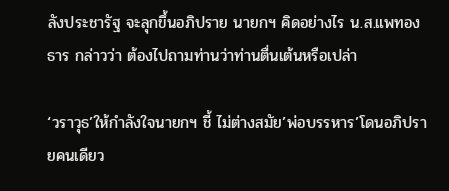ลังประชารัฐ จะลุกขึ้นอภิปราย นายกฯ คิดอย่างไร น.ส.แพทองธาร กล่าวว่า ต้องไปถามท่านว่าท่านตื่นเต้นหรือเปล่า

‘วราวุธ’ให้กำลังใจนายกฯ ชี้ ไม่ต่างสมัย’พ่อบรรหาร’โดนอภิปรายคนเดียว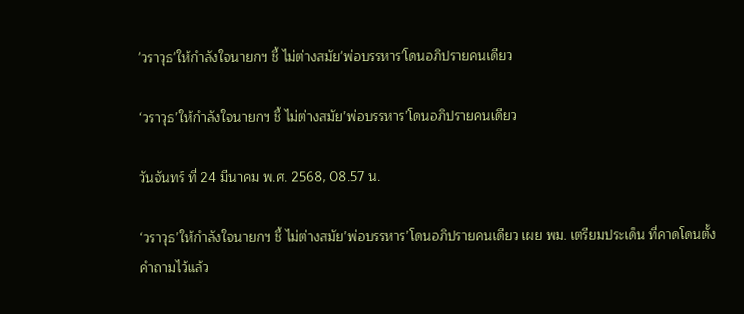'วราวุธ'ให้กำลังใจนายกฯ ชี้ ไม่ต่างสมัย'พ่อบรรหาร'โดนอภิปรายคนเดียว

‘วราวุธ’ให้กำลังใจนายกฯ ชี้ ไม่ต่างสมัย’พ่อบรรหาร’โดนอภิปรายคนเดียว

วันจันทร์ ที่ 24 มีนาคม พ.ศ. 2568, 08.57 น.

‘วราวุธ’ให้กำลังใจนายกฯ ชี้ ไม่ต่างสมัย’พ่อบรรหาร’โดนอภิปรายคนเดียว เผย พม. เตรียมประเด็น ที่คาดโดนตั้งคำถามไว้แล้ว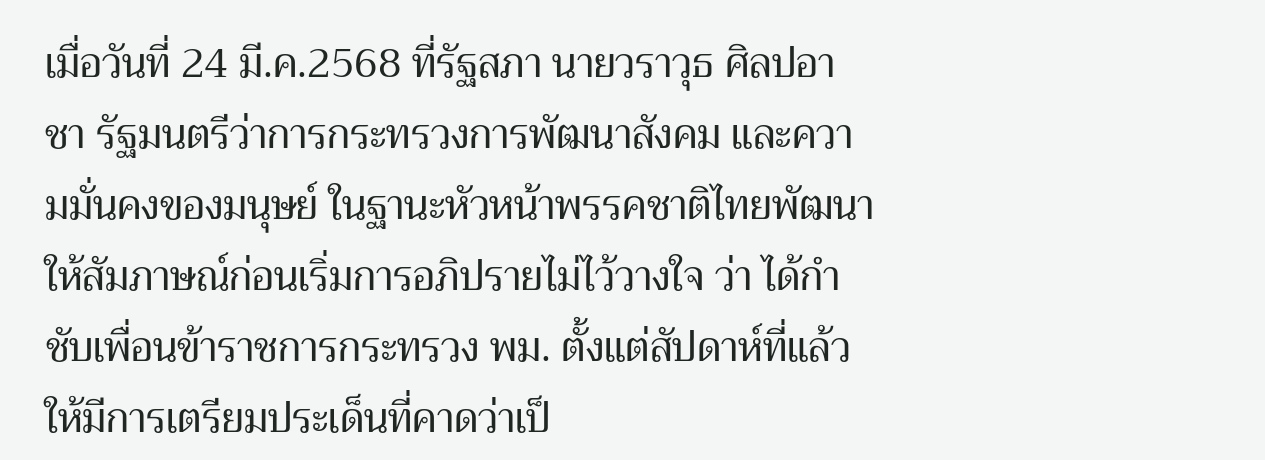เมื่อวันที่ 24 มี.ค.2568 ที่รัฐสภา นายวราวุธ ศิลปอาชา รัฐมนตรีว่าการกระทรวงการพัฒนาสังคม และความมั่นคงของมนุษย์ ในฐานะหัวหน้าพรรคชาติไทยพัฒนา ให้สัมภาษณ์ก่อนเริ่มการอภิปรายไม่ไว้วางใจ ว่า ได้กำชับเพื่อนข้าราชการกระทรวง พม. ตั้งแต่สัปดาห์ที่แล้ว ให้มีการเตรียมประเด็นที่คาดว่าเป็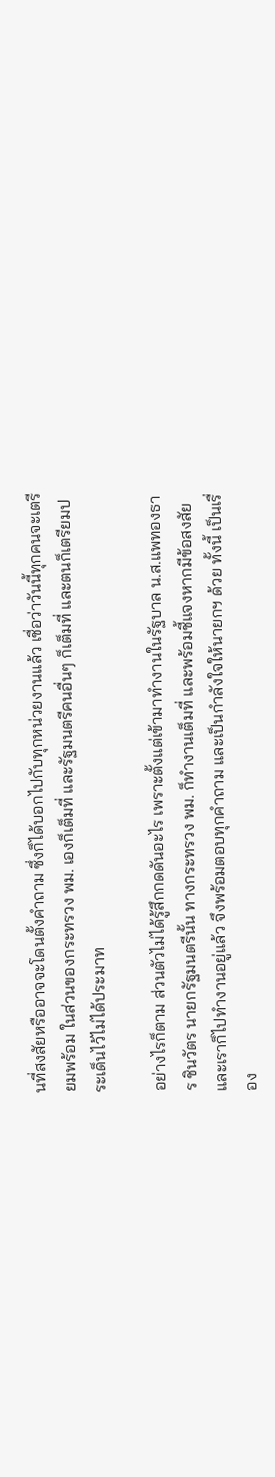นที่สงสัยหรืออาจจะโดนตั้งคำถาม ซึ่งก็ได้บอกไปกับทุกหน่วยงานแล้ว เชื่อว่าวันนี้ทุกคนจะเตรียมพร้อม ในส่วนของกระทรวง พม. เองก็เต็มที่ และรัฐมนตรีคนอื่นๆ ก็เต็มที่ และตนก็เตรียมประเด็นไว้ไม่ได้ประมาท

อย่างไรก็ตาม ส่วนตัวไม่ได้รู้สึกกดดันอะไร เพราะตั้งแต่เข้ามาทำงานในรัฐบาล น.ส.แพทองธาร ชินวัตร นายกรัฐมนตรีนั้น ทางกระทรวง พม. ก็ทำงานเต็มที่ และพร้อมชี้แจงหากมีข้อสงสัย และเราก็ไปทำงานอยู่แล้ว จึงพร้อมตอบทุกคำถาม และเป็นกำลังใจให้นายกฯ ด้วย ทั้งนี้ เป็นเรื่อง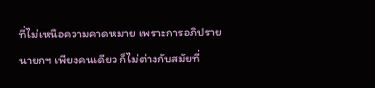ที่ไม่เหนือความคาดหมาย เพราะการอภิปรายนายกฯ เพียงคนเดียว ก็ไม่ต่างกับสมัยที่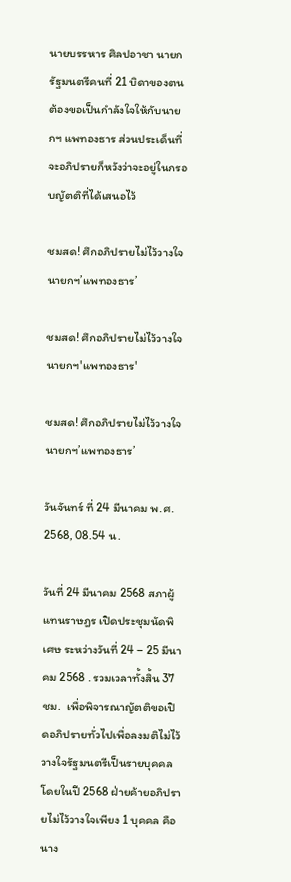นายบรรหาร ศิลปอาชา นายกรัฐมนตรีคนที่ 21 บิดาของตน ต้องขอเป็นกำลังใจให้กับนายกฯ แพทองธาร ส่วนประเด็นที่จะอภิปรายก็หวังว่าจะอยู่ในกรอบญัตติที่ได้เสนอไว้

ชมสด! ศึกอภิปรายไม่ไว้วางใจ นายกฯ’แพทองธาร’

ชมสด! ศึกอภิปรายไม่ไว้วางใจ นายกฯ'แพทองธาร'

ชมสด! ศึกอภิปรายไม่ไว้วางใจ นายกฯ’แพทองธาร’

วันจันทร์ ที่ 24 มีนาคม พ.ศ. 2568, 08.54 น.

วันที่ 24 มีนาคม 2568 สภาผู้แทนราษฎร เปิดประชุมนัดพิเศษ ระหว่างวันที่ 24 – 25 มีนาคม 2568 . รวมเวลาทั้งสิ้น 37 ชม.  เพื่อพิจารณาญัตติขอเปิดอภิปรายทั่วไปเพื่อลงมติไม่ไว้วางใจรัฐมนตรีเป็นรายบุคคล โดยในปี 2568 ฝ่ายค้ายอภิปรายไม่ไว้วางใจเพียง 1 บุคคล คือ นาง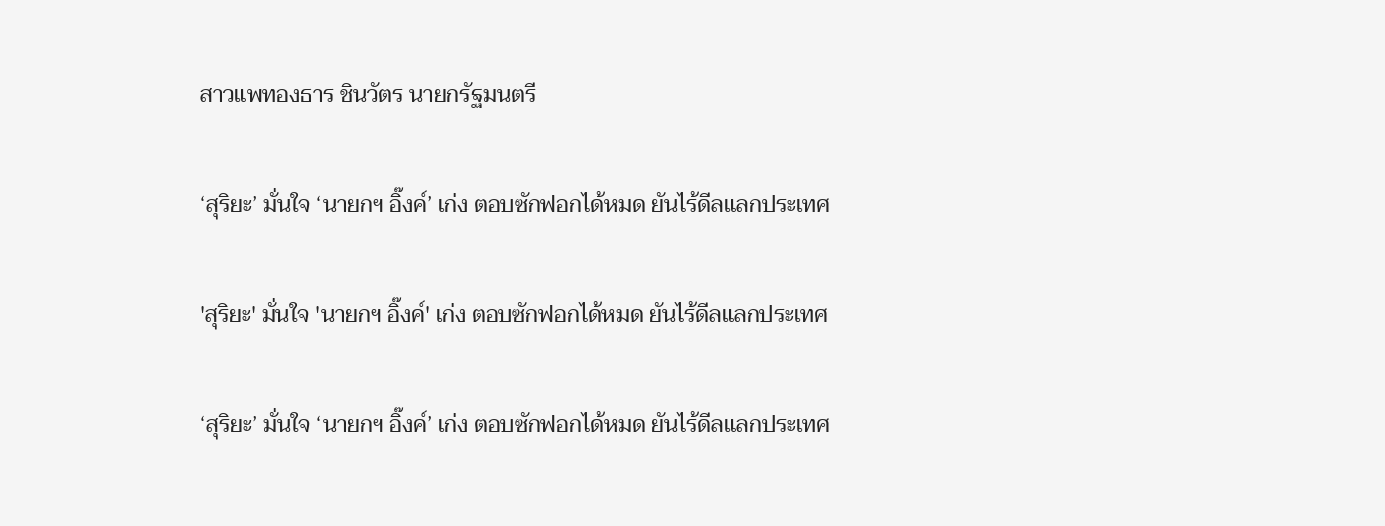สาวแพทองธาร ชินวัตร นายกรัฐมนตรี

‘สุริยะ’ มั่นใจ ‘นายกฯ อิ๊งค์’ เก่ง ตอบซักฟอกได้หมด ยันไร้ดีลแลกประเทศ

'สุริยะ' มั่นใจ 'นายกฯ อิ๊งค์' เก่ง ตอบซักฟอกได้หมด ยันไร้ดีลแลกประเทศ

‘สุริยะ’ มั่นใจ ‘นายกฯ อิ๊งค์’ เก่ง ตอบซักฟอกได้หมด ยันไร้ดีลแลกประเทศ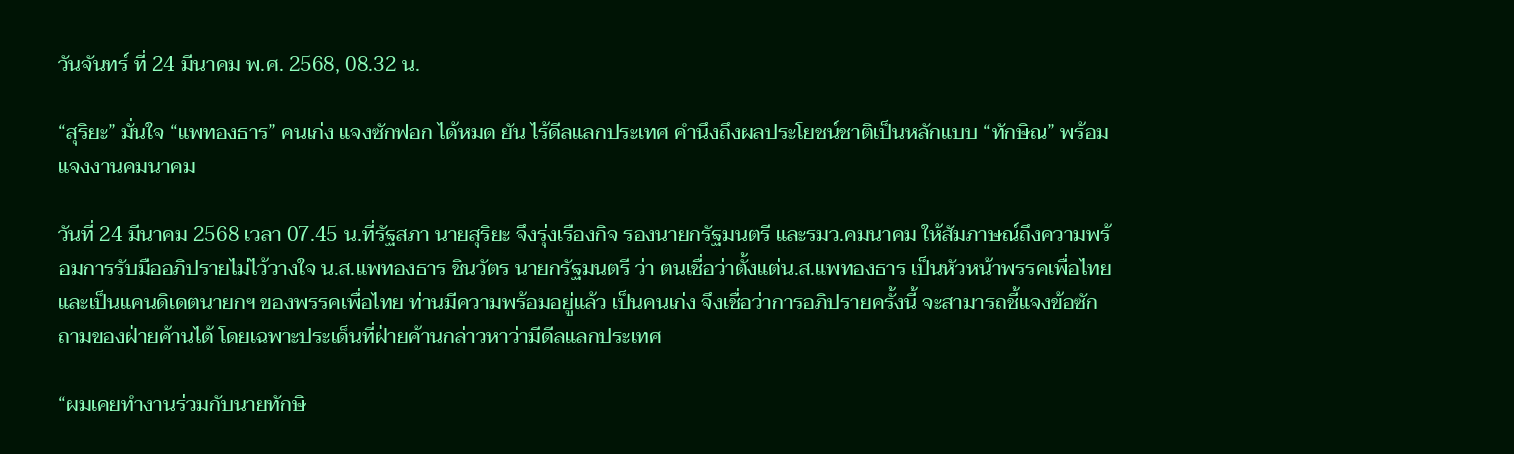วันจันทร์ ที่ 24 มีนาคม พ.ศ. 2568, 08.32 น.

“สุริยะ” มั่นใจ “แพทองธาร” คนเก่ง แจงซักฟอก ได้หมด ยัน ไร้ดีลแลกประเทศ คำนึงถึงผลประโยชน์ชาติเป็นหลักแบบ “ทักษิณ” พร้อมแจงงานคมนาคม

วันที่ 24 มีนาคม 2568 เวลา 07.45 น.ที่รัฐสภา นายสุริยะ จึงรุ่งเรืองกิจ รองนายกรัฐมนตรี และรมว.คมนาคม ให้สัมภาษณ์ถึงความพร้อมการรับมืออภิปรายไม่ไว้วางใจ น.ส.แพทองธาร ชินวัตร นายกรัฐมนตรี ว่า ตนเชื่อว่าตั้งแต่น.ส.แพทองธาร เป็นหัวหน้าพรรคเพื่อไทย และเป็นแคนดิเดตนายกฯ ของพรรคเพื่อไทย ท่านมีความพร้อมอยู่แล้ว เป็นคนเก่ง จึงเชื่อว่าการอภิปรายครั้งนี้ จะสามารถชี้แจงข้อซักถามของฝ่ายค้านได้ โดยเฉพาะประเด็นที่ฝ่ายค้านกล่าวหาว่ามีดีลแลกประเทศ

“ผมเคยทำงานร่วมกับนายทักษิ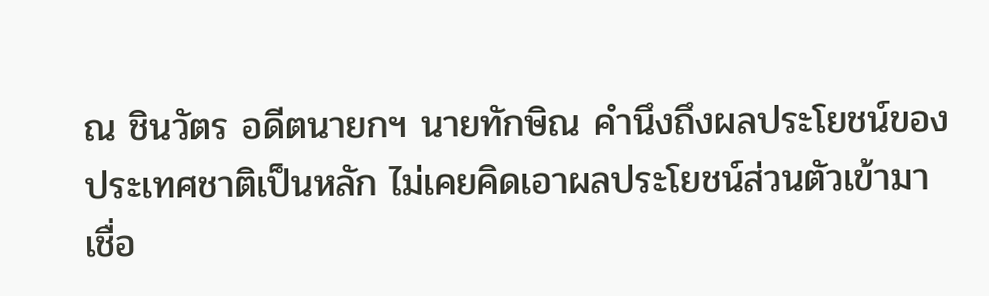ณ ชินวัตร อดีตนายกฯ นายทักษิณ คำนึงถึงผลประโยชน์ของประเทศชาติเป็นหลัก ไม่เคยคิดเอาผลประโยชน์ส่วนตัวเข้ามา เชื่อ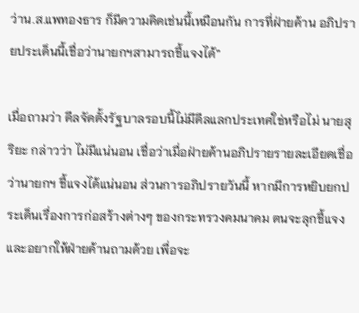ว่าน.ส.แพทองธาร ก็มีความคิดเช่นนี้เหมือนกัน การที่ฝ่ายค้าน อภิปรายประเด็นนี้เชื่อว่านายกฯสามารถชี้แจงได้”

เมื่อถามว่า ดีลจัดตั้งรัฐบาลรอบนี้ไม่มีดีลแลกประเทศใช่หรือไม่ นายสุริยะ กล่าวว่า ไม่มีแน่นอน เชื่อว่าเมื่อฝ่ายค้านอภิปรายรายละเอียดเชื่อว่านายกฯ ชี้แจงได้แน่นอน ส่วนการอภิปรายวันนี้ หากมีการหยิบยกประเด็นเรื่องการก่อสร้างต่างๆ ของกระทรวงคมนาคม ตนจะลุกชี้แจง และอยากให้ฝ่ายค้านถามด้วย เพื่อจะ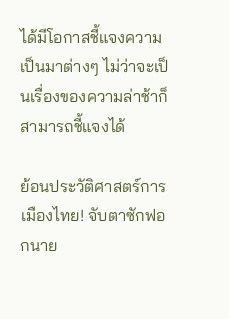ได้มีโอกาสชี้แจงความเป็นมาต่างๆ ไม่ว่าจะเป็นเรื่องของความล่าช้าก็สามารถชี้แจงได้

ย้อนประวัติศาสตร์การเมืองไทย! จับตาซักฟอกนาย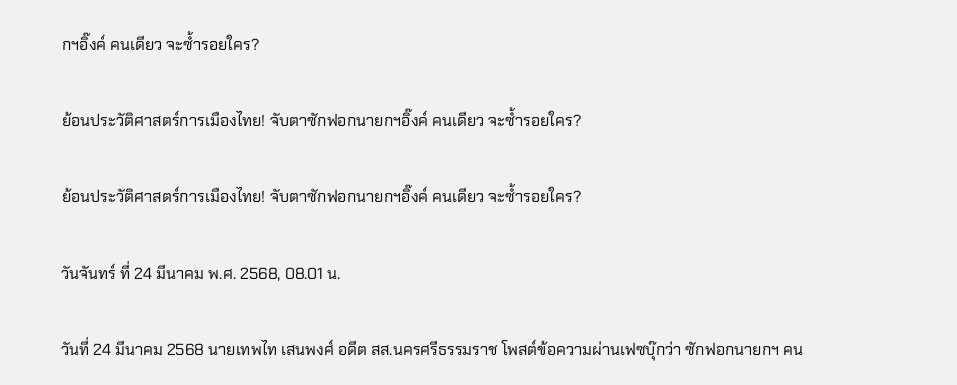กฯอิ๊งค์ คนเดียว จะซ้ำรอยใคร?

ย้อนประวัติศาสตร์การเมืองไทย! จับตาซักฟอกนายกฯอิ๊งค์ คนเดียว จะซ้ำรอยใคร?

ย้อนประวัติศาสตร์การเมืองไทย! จับตาซักฟอกนายกฯอิ๊งค์ คนเดียว จะซ้ำรอยใคร?

วันจันทร์ ที่ 24 มีนาคม พ.ศ. 2568, 08.01 น.

วันที่ 24 มีนาคม 2568 นายเทพไท เสนพงศ์ อดีต สส.นครศรีธรรมราช โพสต์ข้อความผ่านเฟซบุ๊กว่า ซักฟอกนายกฯ คน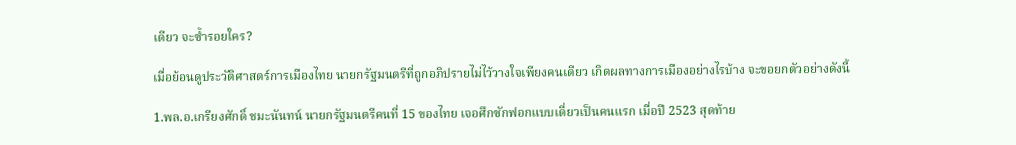เดียว จะซ้ำรอยใคร?

เมื่อย้อนดูประวัติศาสตร์การเมืองไทย นายกรัฐมนตรีที่ถูกอภิปรายไม่ไว้วางใจเพียงคนเดียว เกิดผลทางการเมืองอย่างไรบ้าง จะขอยกตัวอย่างดังนี้

1.พล.อ.เกรียงศักดิ์ ชมะนันทน์ นายกรัฐมนตรีคนที่ 15 ของไทย เจอศึกซักฟอกแบบเดี่ยวเป็นคนแรก เมื่อปี 2523 สุดท้าย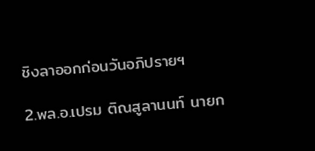ชิงลาออกก่อนวันอภิปรายฯ

2.พล.อ.เปรม ติณสูลานนท์ นายก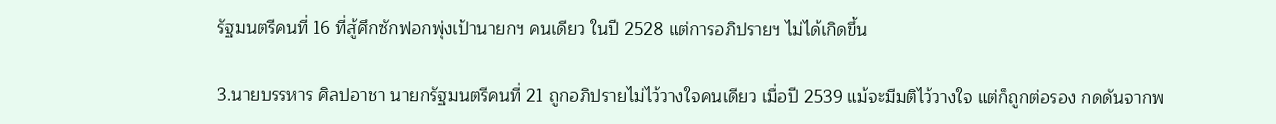รัฐมนตรีคนที่ 16 ที่สู้ศึกซักฟอกพุ่งเป้านายกฯ คนเดียว ในปี 2528 แต่การอภิปรายฯ ไม่ได้เกิดขึ้น

3.นายบรรหาร ศิลปอาชา นายกรัฐมนตรีคนที่ 21 ถูกอภิปรายไม่ไว้วางใจคนเดียว เมื่อปี 2539 แม้จะมีมติไว้วางใจ แต่ก็ถูกต่อรอง กดดันจากพ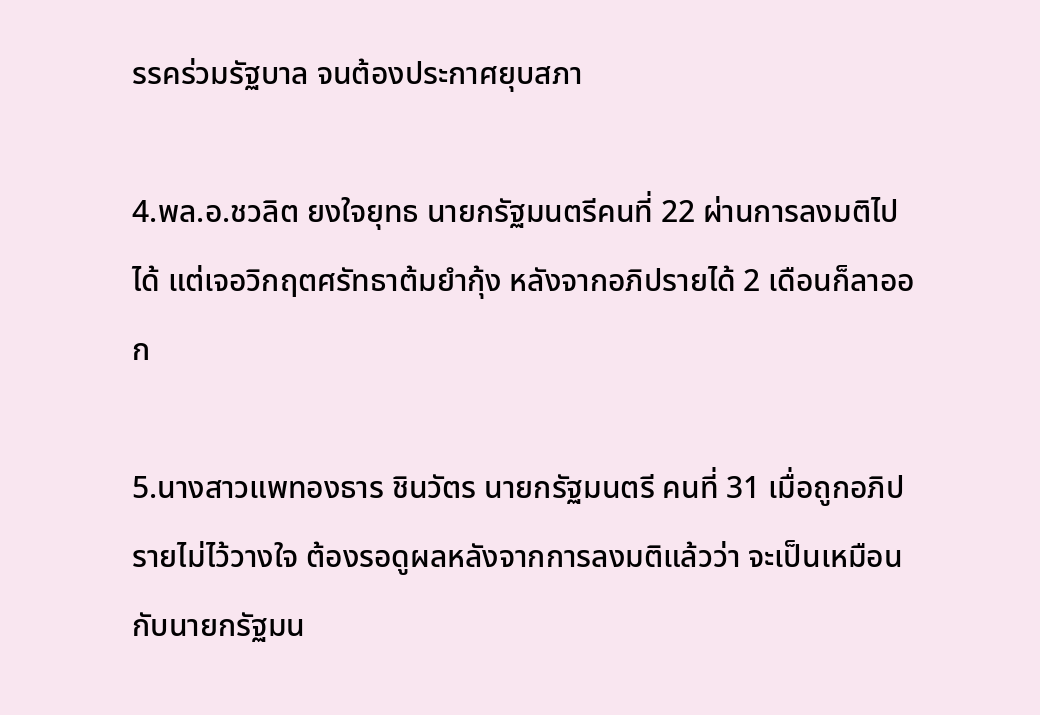รรคร่วมรัฐบาล จนต้องประกาศยุบสภา

4.พล.อ.ชวลิต ยงใจยุทธ นายกรัฐมนตรีคนที่ 22 ผ่านการลงมติไปได้ แต่เจอวิกฤตศรัทธาต้มยำกุ้ง หลังจากอภิปรายได้ 2 เดือนก็ลาออก

5.นางสาวแพทองธาร ชินวัตร นายกรัฐมนตรี คนที่ 31 เมื่อถูกอภิปรายไม่ไว้วางใจ ต้องรอดูผลหลังจากการลงมติแล้วว่า จะเป็นเหมือนกับนายกรัฐมน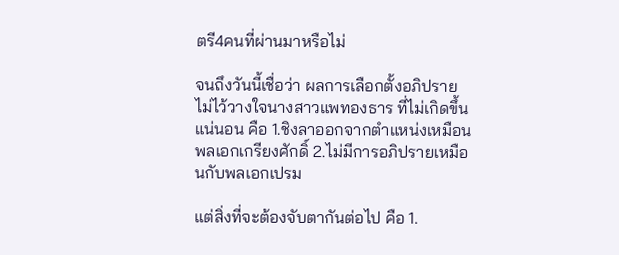ตรี4คนที่ผ่านมาหรือไม่

จนถึงวันนี้เชื่อว่า ผลการเลือกตั้งอภิปรายไม่ไว้วางใจนางสาวแพทองธาร ที่ไม่เกิดขึ้นแน่นอน คือ 1.ชิงลาออกจากตำแหน่งเหมือนพลเอกเกรียงศักดิ์ 2.ไม่มีการอภิปรายเหมือนกับพลเอกเปรม

แต่สิ่งที่จะต้องจับตากันต่อไป คือ 1.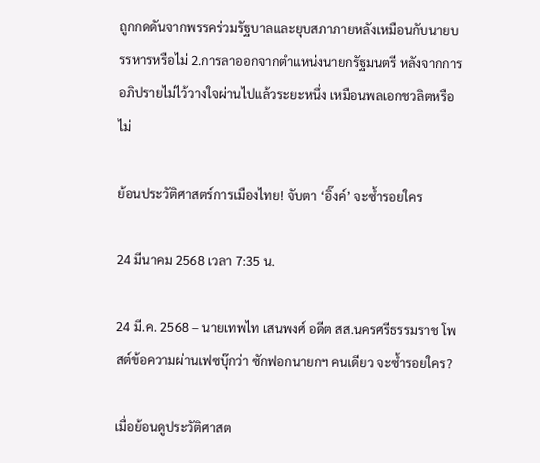ถูกกดดันจากพรรคร่วมรัฐบาลและยุบสภาภายหลังเหมือนกับนายบรรหารหรือไม่ 2.การลาออกจากตำแหน่งนายกรัฐมนตรี หลังจากการอภิปรายไม่ไว้วางใจผ่านไปแล้วระยะหนึ่ง เหมือนพลเอกชวลิตหรือไม่

ย้อนประวัติศาสตร์การเมืองไทย! จับตา ‘อิ๊งค์’ จะซ้ำรอยใคร

24 มีนาคม 2568 เวลา 7:35 น.

24 มี.ค. 2568 – นายเทพไท เสนพงศ์ อดีต สส.นครศรีธรรมราช โพสต์ข้อความผ่านเฟซบุ๊กว่า ซักฟอกนายกฯ คนเดียว จะซ้ำรอยใคร?

เมื่อย้อนดูประวัติศาสต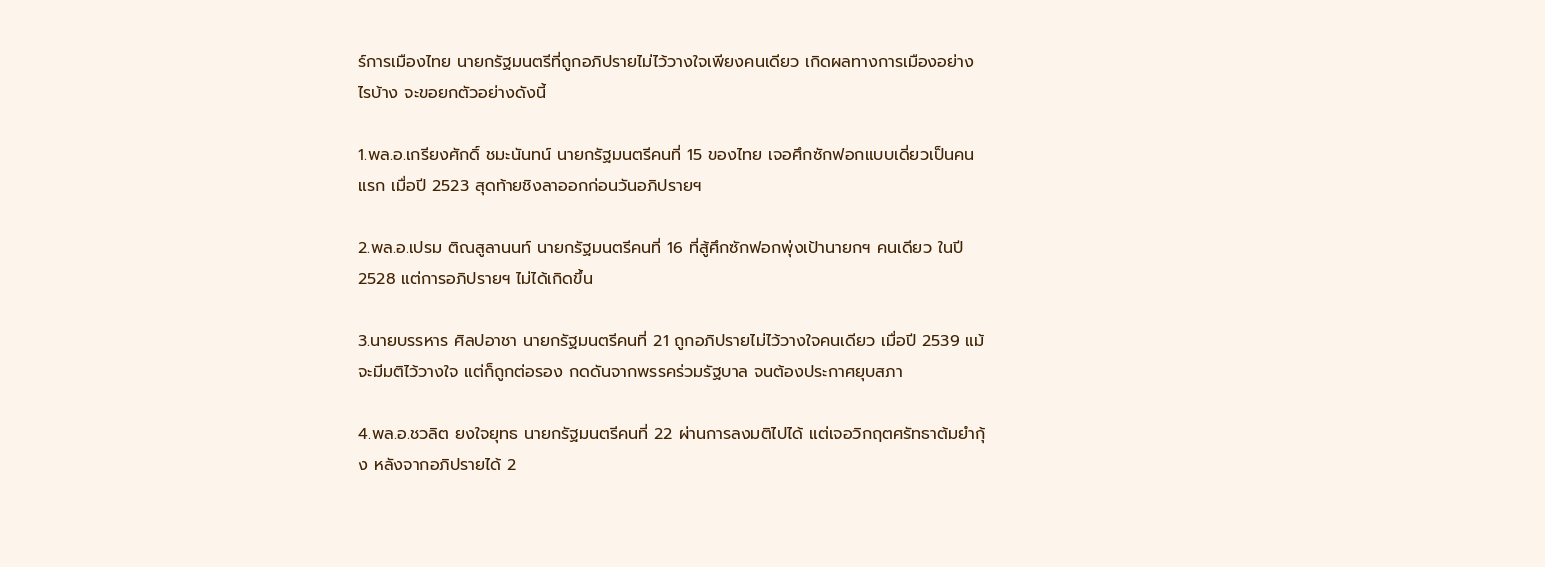ร์การเมืองไทย นายกรัฐมนตรีที่ถูกอภิปรายไม่ไว้วางใจเพียงคนเดียว เกิดผลทางการเมืองอย่างไรบ้าง จะขอยกตัวอย่างดังนี้

1.พล.อ.เกรียงศักดิ์ ชมะนันทน์ นายกรัฐมนตรีคนที่ 15 ของไทย เจอศึกซักฟอกแบบเดี่ยวเป็นคนแรก เมื่อปี 2523 สุดท้ายชิงลาออกก่อนวันอภิปรายฯ

2.พล.อ.เปรม ติณสูลานนท์ นายกรัฐมนตรีคนที่ 16 ที่สู้ศึกซักฟอกพุ่งเป้านายกฯ คนเดียว ในปี 2528 แต่การอภิปรายฯ ไม่ได้เกิดขึ้น

3.นายบรรหาร ศิลปอาชา นายกรัฐมนตรีคนที่ 21 ถูกอภิปรายไม่ไว้วางใจคนเดียว เมื่อปี 2539 แม้จะมีมติไว้วางใจ แต่ก็ถูกต่อรอง กดดันจากพรรคร่วมรัฐบาล จนต้องประกาศยุบสภา

4.พล.อ.ชวลิต ยงใจยุทธ นายกรัฐมนตรีคนที่ 22 ผ่านการลงมติไปได้ แต่เจอวิกฤตศรัทธาต้มยำกุ้ง หลังจากอภิปรายได้ 2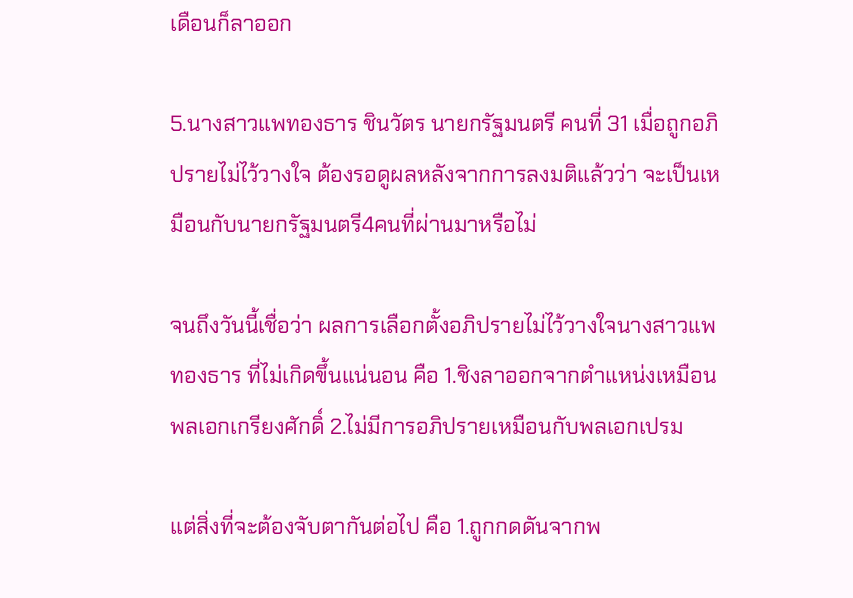เดือนก็ลาออก

5.นางสาวแพทองธาร ชินวัตร นายกรัฐมนตรี คนที่ 31 เมื่อถูกอภิปรายไม่ไว้วางใจ ต้องรอดูผลหลังจากการลงมติแล้วว่า จะเป็นเหมือนกับนายกรัฐมนตรี4คนที่ผ่านมาหรือไม่

จนถึงวันนี้เชื่อว่า ผลการเลือกตั้งอภิปรายไม่ไว้วางใจนางสาวแพทองธาร ที่ไม่เกิดขึ้นแน่นอน คือ 1.ชิงลาออกจากตำแหน่งเหมือนพลเอกเกรียงศักดิ์ 2.ไม่มีการอภิปรายเหมือนกับพลเอกเปรม

แต่สิ่งที่จะต้องจับตากันต่อไป คือ 1.ถูกกดดันจากพ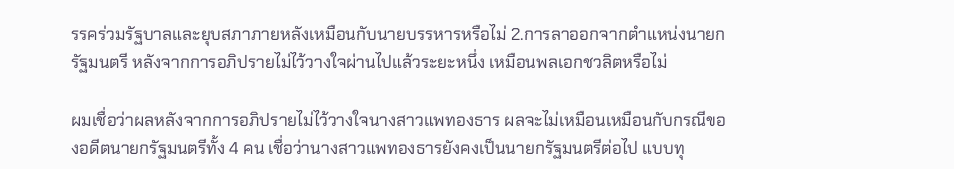รรคร่วมรัฐบาลและยุบสภาภายหลังเหมือนกับนายบรรหารหรือไม่ 2.การลาออกจากตำแหน่งนายกรัฐมนตรี หลังจากการอภิปรายไม่ไว้วางใจผ่านไปแล้วระยะหนึ่ง เหมือนพลเอกชวลิตหรือไม่

ผมเชื่อว่าผลหลังจากการอภิปรายไม่ไว้วางใจนางสาวแพทองธาร ผลจะไม่เหมือนเหมือนกับกรณีของอดีตนายกรัฐมนตรีทั้ง 4 คน เชื่อว่านางสาวแพทองธารยังคงเป็นนายกรัฐมนตรีต่อไป แบบทุ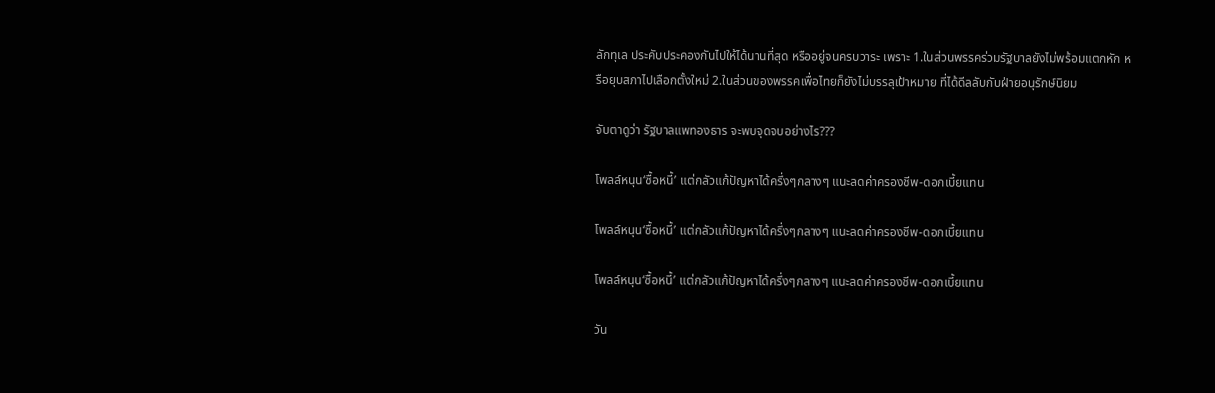ลักทุเล ประคับประคองกันไปให้ได้นานที่สุด หรืออยู่จนครบวาระ เพราะ 1.ในส่วนพรรคร่วมรัฐบาลยังไม่พร้อมแตกหัก หรือยุบสภาไปเลือกตั้งใหม่ 2.ในส่วนของพรรคเพื่อไทยก็ยังไม่บรรลุเป้าหมาย ที่ได้ดีลลับกับฝ่ายอนุรักษ์นิยม

จับตาดูว่า รัฐบาลแพทองธาร จะพบจุดจบอย่างไร???

โพลล์หนุน‘ซื้อหนี้’ แต่กลัวแก้ปัญหาได้ครึ่งๆกลางๆ แนะลดค่าครองชีพ-ดอกเบี้ยแทน

โพลล์หนุน‘ซื้อหนี้’ แต่กลัวแก้ปัญหาได้ครึ่งๆกลางๆ แนะลดค่าครองชีพ-ดอกเบี้ยแทน

โพลล์หนุน‘ซื้อหนี้’ แต่กลัวแก้ปัญหาได้ครึ่งๆกลางๆ แนะลดค่าครองชีพ-ดอกเบี้ยแทน

วัน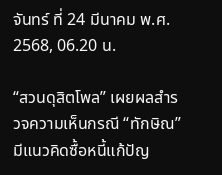จันทร์ ที่ 24 มีนาคม พ.ศ. 2568, 06.20 น.

“สวนดุสิตโพล” เผยผลสำรวจความเห็นกรณี “ทักษิณ” มีแนวคิดซื้อหนี้แก้ปัญ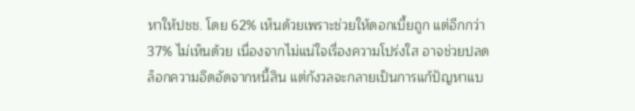หาให้ปชช. โดย 62% เห็นด้วยเพราะช่วยให้ดอกเบี้ยถูก แต่อีกกว่า 37% ไม่เห็นด้วย เนื่องจากไม่แน่ใจเรื่องความโปร่งใส อาจช่วยปลดล็อกความอึดอัดจากหนี้สิน แต่กังวลจะกลายเป็นการแก้ปัญหาแบ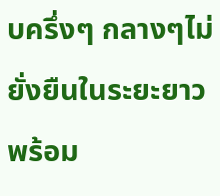บครึ่งๆ กลางๆไม่ยั่งยืนในระยะยาว พร้อม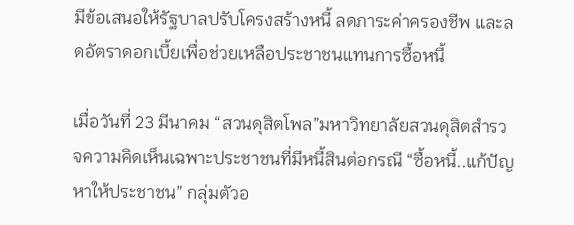มีข้อเสนอให้รัฐบาลปรับโครงสร้างหนี้ ลดภาระค่าครองชีพ และลดอัตราดอกเบี้ยเพื่อช่วยเหลือประชาชนแทนการซื้อหนี้

เมื่อวันที่ 23 มีนาคม “สวนดุสิตโพล”มหาวิทยาลัยสวนดุสิตสำรวจความคิดเห็นเฉพาะประชาชนที่มีหนี้สินต่อกรณี “ซื้อหนี้..แก้ปัญหาให้ประชาชน” กลุ่มตัวอ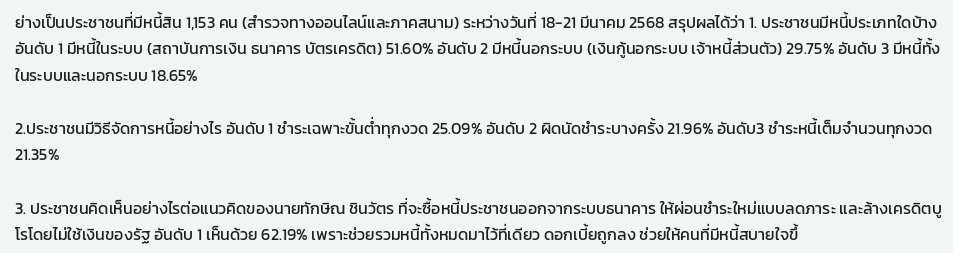ย่างเป็นประชาชนที่มีหนี้สิน 1,153 คน (สำรวจทางออนไลน์และภาคสนาม) ระหว่างวันที่ 18-21 มีนาคม 2568 สรุปผลได้ว่า 1. ประชาชนมีหนี้ประเภทใดบ้าง อันดับ 1 มีหนี้ในระบบ (สถาบันการเงิน ธนาคาร บัตรเครดิต) 51.60% อันดับ 2 มีหนี้นอกระบบ (เงินกู้นอกระบบ เจ้าหนี้ส่วนตัว) 29.75% อันดับ 3 มีหนี้ทั้งในระบบและนอกระบบ 18.65%

2.ประชาชนมีวิธีจัดการหนี้อย่างไร อันดับ 1 ชำระเฉพาะขั้นต่ำทุกงวด 25.09% อันดับ 2 ผิดนัดชำระบางครั้ง 21.96% อันดับ3 ชำระหนี้เต็มจำนวนทุกงวด 21.35%

3. ประชาชนคิดเห็นอย่างไรต่อแนวคิดของนายทักษิณ ชินวัตร ที่จะซื้อหนี้ประชาชนออกจากระบบธนาคาร ให้ผ่อนชำระใหม่แบบลดภาระ และล้างเครดิตบูโรโดยไม่ใช้เงินของรัฐ อันดับ 1 เห็นด้วย 62.19% เพราะช่วยรวมหนี้ทั้งหมดมาไว้ที่เดียว ดอกเบี้ยถูกลง ช่วยให้คนที่มีหนี้สบายใจขึ้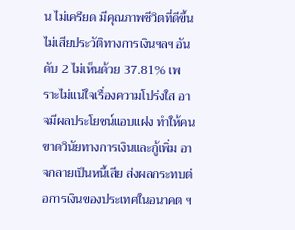น ไม่เครียด มีคุณภาพชีวิตที่ดีขึ้น ไม่เสียประวัติทางการเงินฯลฯ อันดับ 2 ไม่เห็นด้วย 37.81% เพราะไม่แน่ใจเรื่องความโปร่งใส อาจมีผลประโยชน์แอบแฝง ทำให้คนขาดวินัยทางการเงินและกู้เพิ่ม อาจกลายเป็นหนี้เสีย ส่งผลกระทบต่อการเงินของประเทศในอนาคต ฯ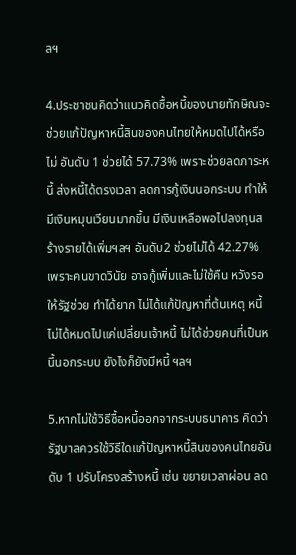ลฯ

4.ประชาชนคิดว่าแนวคิดซื้อหนี้ของนายทักษิณจะช่วยแก้ปัญหาหนี้สินของคนไทยให้หมดไปได้หรือไม่ อันดับ 1 ช่วยได้ 57.73% เพราะช่วยลดภาระหนี้ ส่งหนี้ได้ตรงเวลา ลดการกู้เงินนอกระบบ ทำให้มีเงินหมุนเวียนมากขึ้น มีเงินเหลือพอไปลงทุนสร้างรายได้เพิ่มฯลฯ อันดับ2 ช่วยไม่ได้ 42.27% เพราะคนขาดวินัย อาจกู้เพิ่มและไม่ใช้คืน หวังรอให้รัฐช่วย ทำได้ยาก ไม่ได้แก้ปัญหาที่ต้นเหตุ หนี้ไม่ได้หมดไปแค่เปลี่ยนเจ้าหนี้ ไม่ได้ช่วยคนที่เป็นหนี้นอกระบบ ยังไงก็ยังมีหนี้ ฯลฯ

5.หากไม่ใช้วิธีซื้อหนี้ออกจากระบบธนาคาร คิดว่ารัฐบาลควรใช้วิธีใดแก้ปัญหาหนี้สินของคนไทยอันดับ 1 ปรับโครงสร้างหนี้ เช่น ขยายเวลาผ่อน ลด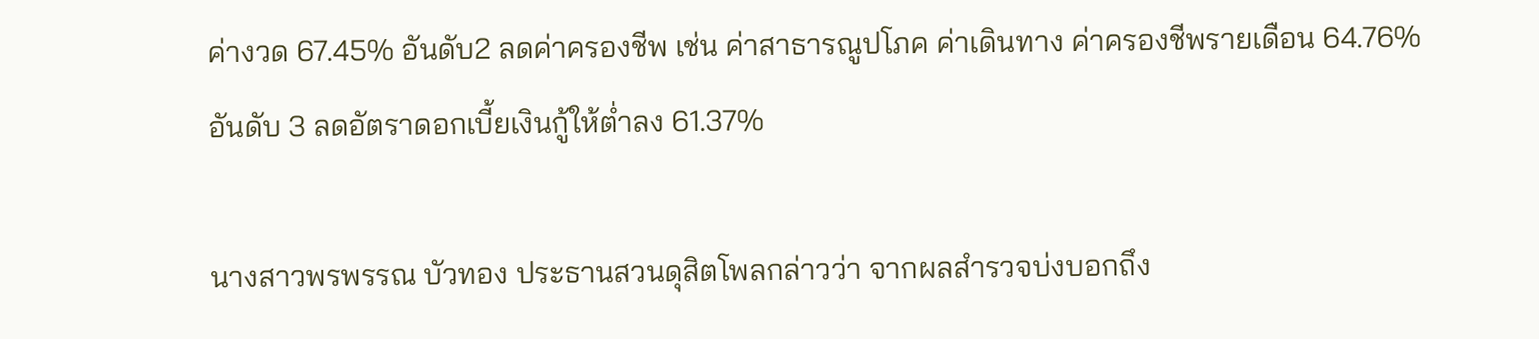ค่างวด 67.45% อันดับ2 ลดค่าครองชีพ เช่น ค่าสาธารณูปโภค ค่าเดินทาง ค่าครองชีพรายเดือน 64.76% อันดับ 3 ลดอัตราดอกเบี้ยเงินกู้ให้ต่ำลง 61.37%

นางสาวพรพรรณ บัวทอง ประธานสวนดุสิตโพลกล่าวว่า จากผลสำรวจบ่งบอกถึง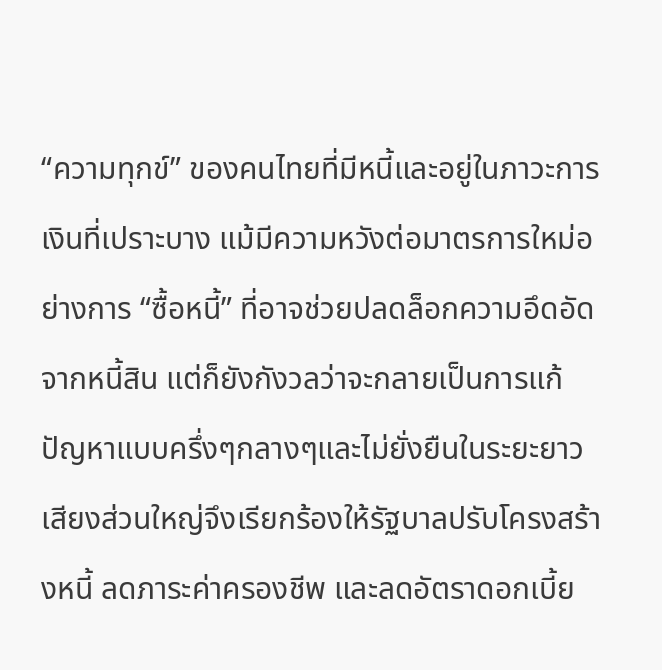“ความทุกข์” ของคนไทยที่มีหนี้และอยู่ในภาวะการเงินที่เปราะบาง แม้มีความหวังต่อมาตรการใหม่อย่างการ “ซื้อหนี้” ที่อาจช่วยปลดล็อกความอึดอัดจากหนี้สิน แต่ก็ยังกังวลว่าจะกลายเป็นการแก้ปัญหาแบบครึ่งๆกลางๆและไม่ยั่งยืนในระยะยาว เสียงส่วนใหญ่จึงเรียกร้องให้รัฐบาลปรับโครงสร้างหนี้ ลดภาระค่าครองชีพ และลดอัตราดอกเบี้ย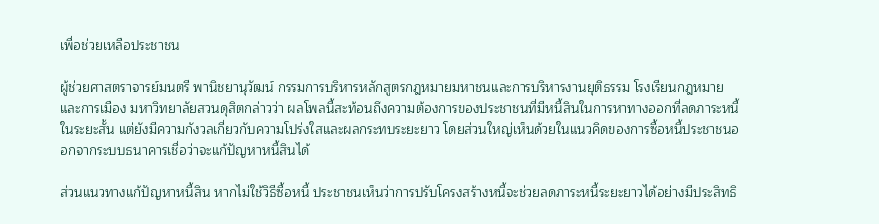เพื่อช่วยเหลือประชาชน

ผู้ช่วยศาสตราจารย์มนตรี พานิชยานุวัฒน์ กรรมการบริหารหลักสูตรกฎหมายมหาชนและการบริหารงานยุติธรรม โรงเรียนกฎหมายและการเมือง มหาวิทยาลัยสวนดุสิตกล่าวว่า ผลโพลนี้สะท้อนถึงความต้องการของประชาชนที่มีหนี้สินในการหาทางออกที่ลดภาระหนี้ในระยะสั้น แต่ยังมีความกังวลเกี่ยวกับความโปร่งใสและผลกระทบระยะยาว โดยส่วนใหญ่เห็นด้วยในแนวคิดของการซื้อหนี้ประชาชนออกจากระบบธนาคารเชื่อว่าจะแก้ปัญหาหนี้สินได้

ส่วนแนวทางแก้ปัญหาหนี้สิน หากไม่ใช้วิธีซื้อหนี้ ประชาชนเห็นว่าการปรับโครงสร้างหนี้จะช่วยลดภาระหนี้ระยะยาวได้อย่างมีประสิทธิ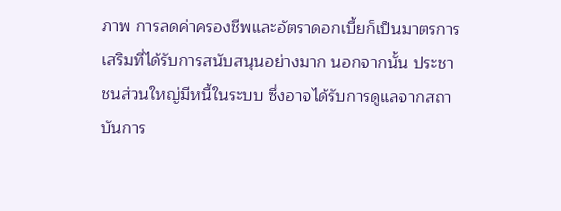ภาพ การลดค่าครองชีพและอัตราดอกเบี้ยก็เป็นมาตรการเสริมที่ได้รับการสนับสนุนอย่างมาก นอกจากนั้น ประชาชนส่วนใหญ่มีหนี้ในระบบ ซึ่งอาจได้รับการดูแลจากสถาบันการ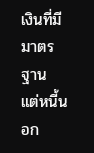เงินที่มีมาตรฐาน แต่หนี้นอก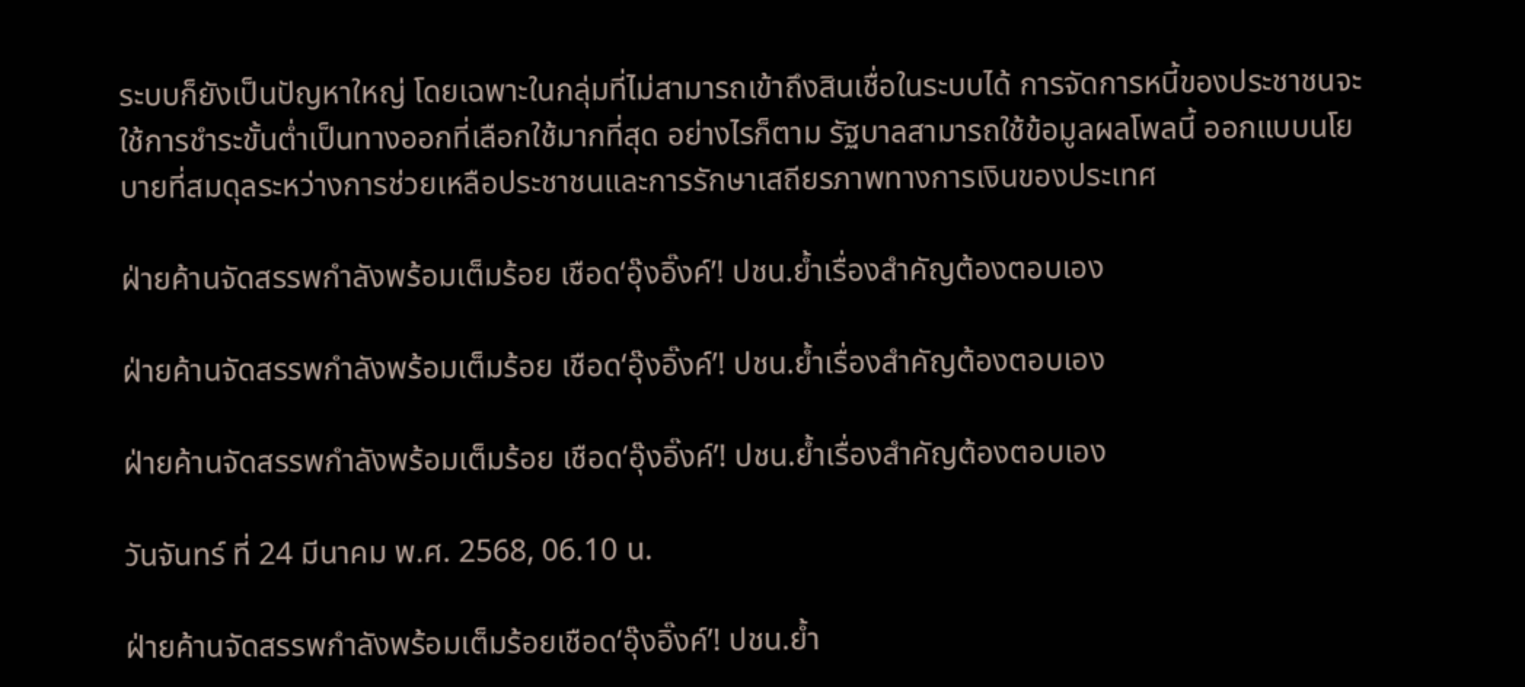ระบบก็ยังเป็นปัญหาใหญ่ โดยเฉพาะในกลุ่มที่ไม่สามารถเข้าถึงสินเชื่อในระบบได้ การจัดการหนี้ของประชาชนจะใช้การชำระขั้นต่ำเป็นทางออกที่เลือกใช้มากที่สุด อย่างไรก็ตาม รัฐบาลสามารถใช้ข้อมูลผลโพลนี้ ออกแบบนโยบายที่สมดุลระหว่างการช่วยเหลือประชาชนและการรักษาเสถียรภาพทางการเงินของประเทศ

ฝ่ายค้านจัดสรรพกำลังพร้อมเต็มร้อย เชือด‘อุ๊งอิ๊งค์’! ปชน.ย้ำเรื่องสำคัญต้องตอบเอง

ฝ่ายค้านจัดสรรพกำลังพร้อมเต็มร้อย เชือด‘อุ๊งอิ๊งค์’! ปชน.ย้ำเรื่องสำคัญต้องตอบเอง

ฝ่ายค้านจัดสรรพกำลังพร้อมเต็มร้อย เชือด‘อุ๊งอิ๊งค์’! ปชน.ย้ำเรื่องสำคัญต้องตอบเอง

วันจันทร์ ที่ 24 มีนาคม พ.ศ. 2568, 06.10 น.

ฝ่ายค้านจัดสรรพกำลังพร้อมเต็มร้อยเชือด‘อุ๊งอิ๊งค์’! ปชน.ย้ำ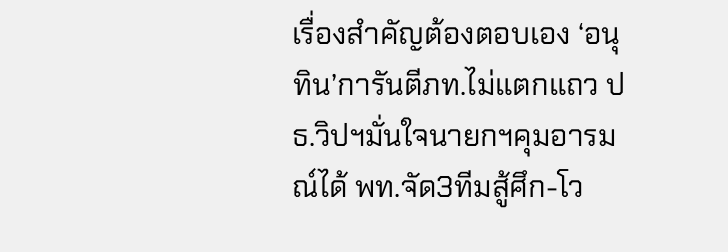เรื่องสำคัญต้องตอบเอง ‘อนุทิน’การันตีภท.ไม่แตกแถว ปธ.วิปฯมั่นใจนายกฯคุมอารมณ์ได้ พท.จัด3ทีมสู้ศึก-โว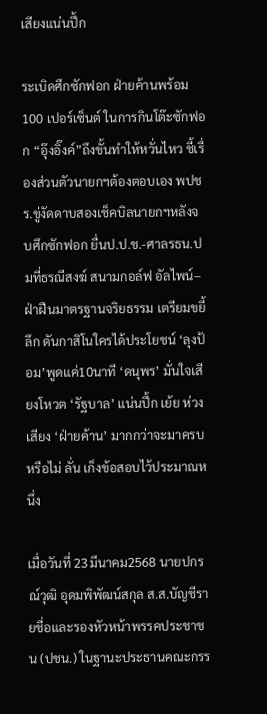เสียงแน่นปึ้ก

ระเบิดศึกซักฟอก ฝ่ายค้านพร้อม 100 เปอร์เซ็นต์ ในการกินโต๊ะซักฟอก “อุ๊งอิ๊งค์”ถึงขั้นทำให้หวั่นไหว ชี้เรื่องส่วนตัวนายกฯต้องตอบเอง พปชร.ขู่งัดดาบสองเช็คบิลนายกฯหลังจบศึกซักฟอก ยื่นป.ป.ช.-ศาลรธน.ปมที่ธรณีสงฆ์ สนามกอล์ฟ อัลไพน์–ฝ่าฝืนมาตรฐานจริยธรรม เตรียมขยี้ลึก ดันกาสิโนใครได้ประโยชน์ ‘ลุงป้อม’พูดแค่10นาที ‘ดนุพร’ มั่นใจเสียงโหวต ‘รัฐบาล’ แน่นปึ้ก เย้ย ห่วงเสียง ‘ฝ่ายค้าน’ มากกว่าจะมาครบหรือไม่ ลั่น เก็งข้อสอบไว้ประมาณหนึ่ง

เมื่อวันที่ 23มีนาคม2568 นายปกรณ์วุฒิ อุดมพิพัฒน์สกุล ส.ส.บัญชีรายชื่อและรองหัวหน้าพรรคประชาชน (ปชน.) ในฐานะประธานคณะกรร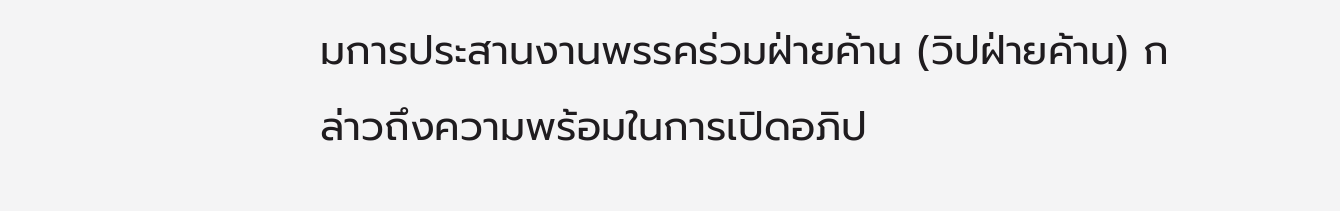มการประสานงานพรรคร่วมฝ่ายค้าน (วิปฝ่ายค้าน) กล่าวถึงความพร้อมในการเปิดอภิป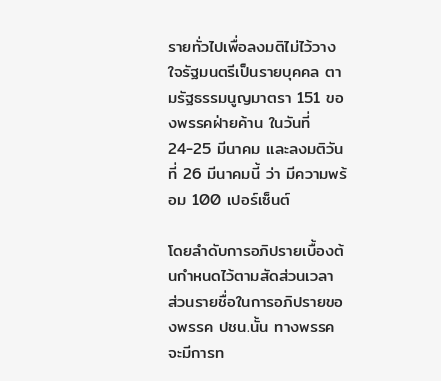รายทั่วไปเพื่อลงมติไม่ไว้วางใจรัฐมนตรีเป็นรายบุคคล ตามรัฐธรรมนูญมาตรา 151 ของพรรคฝ่ายค้าน ในวันที่ 24-25 มีนาคม และลงมติวันที่ 26 มีนาคมนี้ ว่า มีความพร้อม 100 เปอร์เซ็นต์

โดยลำดับการอภิปรายเบื้องต้นกำหนดไว้ตามสัดส่วนเวลา ส่วนรายชื่อในการอภิปรายของพรรค ปชน.นั้น ทางพรรคจะมีการท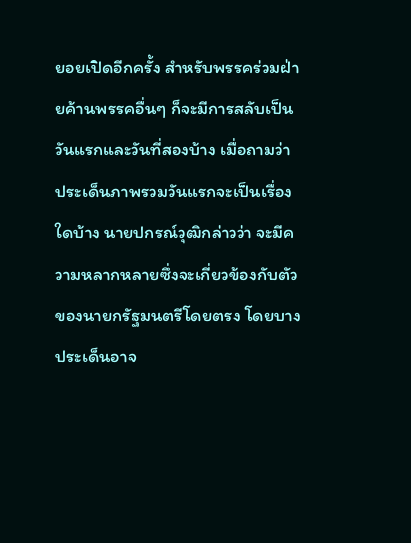ยอยเปิดอีกครั้ง สำหรับพรรคร่วมฝ่ายค้านพรรคอื่นๆ ก็จะมีการสลับเป็นวันแรกและวันที่สองบ้าง เมื่อถามว่า ประเด็นภาพรวมวันแรกจะเป็นเรื่องใดบ้าง นายปกรณ์วุฒิกล่าวว่า จะมีความหลากหลายซึ่งจะเกี่ยวข้องกับตัวของนายกรัฐมนตรีโดยตรง โดยบางประเด็นอาจ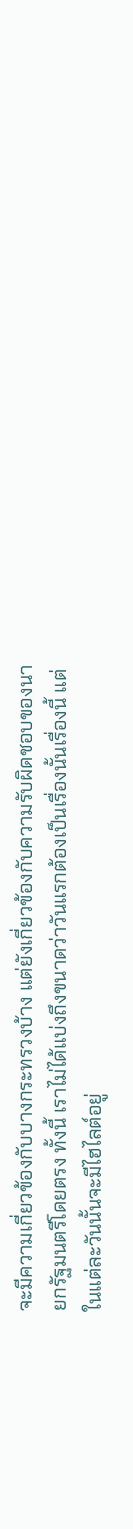จะมีความเกี่ยวข้องกับบางกระทรวงบ้าง แต่ยังเกี่ยวข้องกับความรับผิดชอบของนายกรัฐมนตรีโดยตรง ทั้งนี้ เราไม่ได้แบ่งถึงขนาดว่าวันแรกต้องเป็นเรื่องนั้นเรื่องนี้ แต่ในแต่ละวันนั้นจะมีไฮไลต์อยู่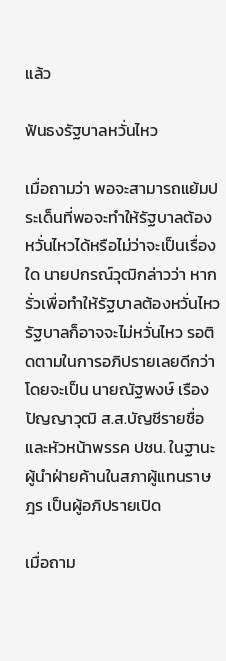แล้ว

ฟันธงรัฐบาลหวั่นไหว

เมื่อถามว่า พอจะสามารถแย้มประเด็นที่พอจะทำให้รัฐบาลต้องหวั่นไหวได้หรือไม่ว่าจะเป็นเรื่องใด นายปกรณ์วุฒิกล่าวว่า หากรั่วเพื่อทำให้รัฐบาลต้องหวั่นไหว รัฐบาลก็อาจจะไม่หวั่นไหว รอติดตามในการอภิปรายเลยดีกว่า โดยจะเป็น นายณัฐพงษ์ เรืองปัญญาวุฒิ ส.ส.บัญชีรายชื่อและหัวหน้าพรรค ปชน. ในฐานะผู้นำฝ่ายค้านในสภาผู้แทนราษฎร เป็นผู้อภิปรายเปิด

เมื่อถาม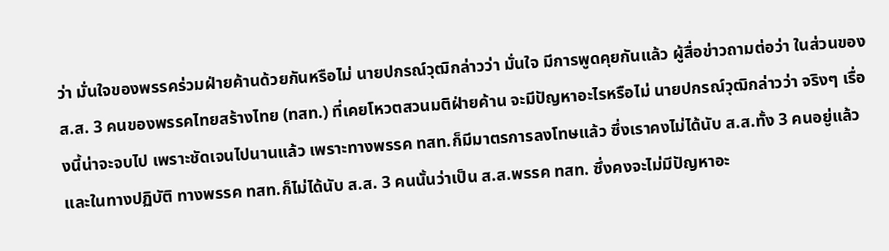ว่า มั่นใจของพรรคร่วมฝ่ายค้านด้วยกันหรือไม่ นายปกรณ์วุฒิกล่าวว่า มั่นใจ มีการพูดคุยกันแล้ว ผู้สื่อข่าวถามต่อว่า ในส่วนของ ส.ส. 3 คนของพรรคไทยสร้างไทย (ทสท.) ที่เคยโหวตสวนมติฝ่ายค้าน จะมีปัญหาอะไรหรือไม่ นายปกรณ์วุฒิกล่าวว่า จริงๆ เรื่องนี้น่าจะจบไป เพราะชัดเจนไปนานแล้ว เพราะทางพรรค ทสท.ก็มีมาตรการลงโทษแล้ว ซึ่งเราคงไม่ได้นับ ส.ส.ทั้ง 3 คนอยู่แล้ว และในทางปฏิบัติ ทางพรรค ทสท.ก็ไม่ได้นับ ส.ส. 3 คนนั้นว่าเป็น ส.ส.พรรค ทสท. ซึ่งคงจะไม่มีปัญหาอะ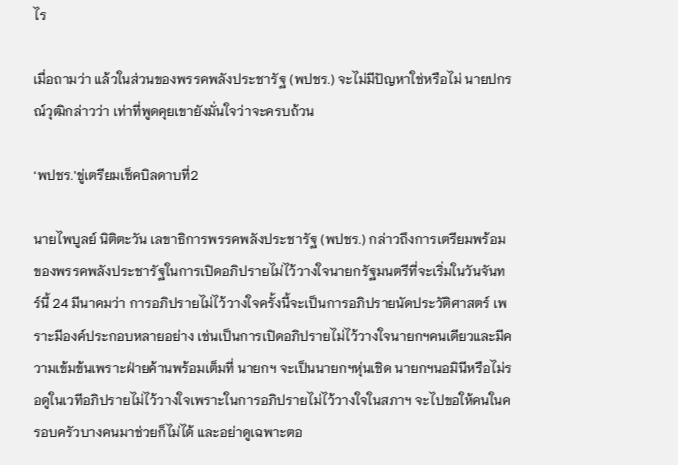ไร

เมื่อถามว่า แล้วในส่วนของพรรคพลังประชารัฐ (พปชร.) จะไม่มีปัญหาใช่หรือไม่ นายปกรณ์วุฒิกล่าวว่า เท่าที่พูดคุยเขายังมั่นใจว่าจะครบถ้วน

‘พปชร.’ขู่เตรียมเช็คบิลดาบที่2

นายไพบูลย์ นิติตะวัน เลขาธิการพรรคพลังประชารัฐ (พปชร.) กล่าวถึงการเตรียมพร้อมของพรรคพลังประชารัฐในการเปิดอภิปรายไม่ไว้วางใจนายกรัฐมนตรีที่จะเริ่มในวันจันทร์นี้ 24 มีนาคมว่า การอภิปรายไม่ไว้วางใจครั้งนี้จะเป็นการอภิปรายนัดประวัติศาสตร์ เพราะมีองค์ประกอบหลายอย่าง เช่นเป็นการเปิดอภิปรายไม่ไว้วางใจนายกฯคนเดียวและมีความเข้มข้นเพราะฝ่ายค้านพร้อมเต็มที่ นายกฯ จะเป็นนายกฯหุ่นเชิด นายกฯนอมินีหรือไม่รอดูในเวทีอภิปรายไม่ไว้วางใจเพราะในการอภิปรายไม่ไว้วางใจในสภาฯ จะไปขอให้คนในครอบครัวบางคนมาช่วยก็ไม่ได้ และอย่าดูเฉพาะตอ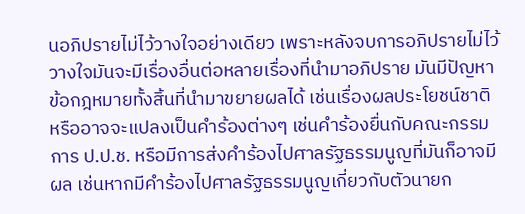นอภิปรายไม่ไว้วางใจอย่างเดียว เพราะหลังจบการอภิปรายไม่ไว้วางใจมันจะมีเรื่องอื่นต่อหลายเรื่องที่นำมาอภิปราย มันมีปัญหาข้อกฎหมายทั้งสิ้นที่นำมาขยายผลได้ เช่นเรื่องผลประโยชน์ชาติ หรืออาจจะแปลงเป็นคำร้องต่างๆ เช่นคำร้องยื่นกับคณะกรรมการ ป.ป.ช. หรือมีการส่งคำร้องไปศาลรัฐธรรมนูญที่มันก็อาจมีผล เช่นหากมีคำร้องไปศาลรัฐธรรมนูญเกี่ยวกับตัวนายก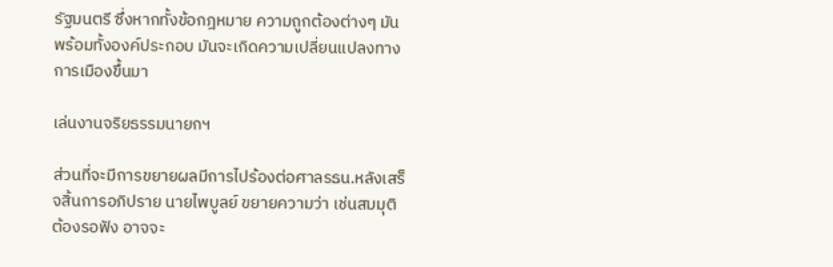รัฐมนตรี ซึ่งหากทั้งข้อกฎหมาย ความถูกต้องต่างๆ มันพร้อมทั้งองค์ประกอบ มันจะเกิดความเปลี่ยนแปลงทางการเมืองขึ้นมา

เล่นงานจริยธรรมนายกฯ

ส่วนที่จะมีการขยายผลมีการไปร้องต่อศาลรธน.หลังเสร็จสิ้นการอภิปราย นายไพบูลย์ ขยายความว่า เช่นสมมุติต้องรอฟัง อาจจะ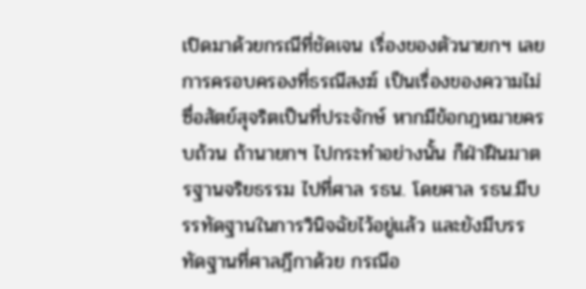เปิดมาด้วยกรณีที่ชัดเจน เรื่องของตัวนายกฯ เลย การครอบครองที่ธรณีสงฆ์ เป็นเรื่องของความไม่ซื่อสัตย์สุจริตเป็นที่ประจักษ์ หากมีข้อกฎหมายครบถ้วน ถ้านายกฯ ไปกระทำอย่างนั้น ก็ฝ่าฝืนมาตรฐานจริยธรรม ไปที่ศาล รธน. โดยศาล รธน.มีบรรทัดฐานในการวินิจฉัยไว้อยู่แล้ว และยังมีบรรทัดฐานที่ศาลฎีกาด้วย กรณีอ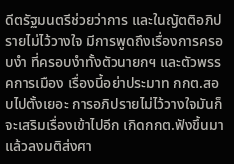ดีตรัฐมนตรีช่วยว่าการ และในญัตติอภิปรายไม่ไว้วางใจ มีการพูดถึงเรื่องการครอบงำ ที่ครอบงำทั้งตัวนายกฯ และตัวพรรคการเมือง เรื่องนี้อย่าประมาท กกต.สอบไปตั้งเยอะ การอภิปรายไม่ไว้วางใจมันก็จะเสริมเรื่องเข้าไปอีก เกิดกกต.ฟังขึ้นมาแล้วลงมติส่งศา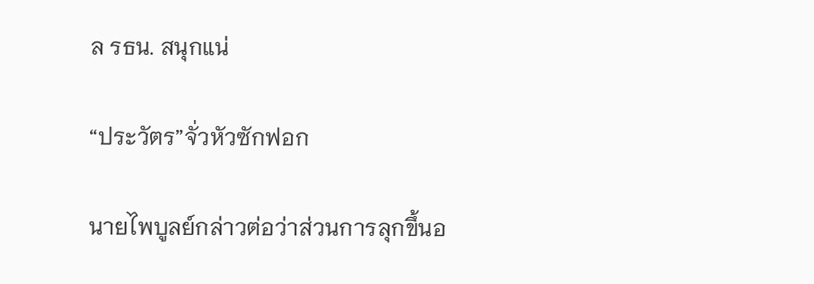ล รธน. สนุกแน่

“ประวัตร”จั่วหัวซักฟอก

นายไพบูลย์กล่าวต่อว่าส่วนการลุกขึ้นอ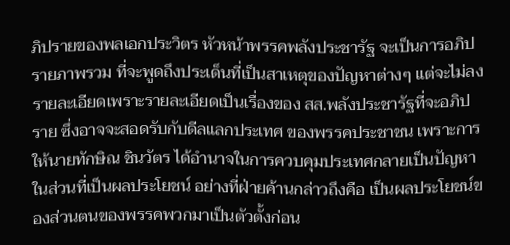ภิปรายของพลเอกประวิตร หัวหน้าพรรคพลังประชารัฐ จะเป็นการอภิปรายภาพรวม ที่จะพูดถึงประเด็นที่เป็นสาเหตุของปัญหาต่างๆ แต่จะไม่ลงรายละเอียดเพราะรายละเอียดเป็นเรื่องของ สส.พลังประชารัฐที่จะอภิปราย ซึ่งอาจจะสอดรับกับดีลแลกประเทศ ของพรรคประชาชน เพราะการให้นายทักษิณ ชินวัตร ได้อำนาจในการควบคุมประเทศกลายเป็นปัญหาในส่วนที่เป็นผลประโยชน์ อย่างที่ฝ่ายค้านกล่าวถึงคือ เป็นผลประโยชน์ของส่วนตนของพรรคพวกมาเป็นตัวตั้งก่อน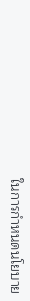ในการกำหนดนโยบาย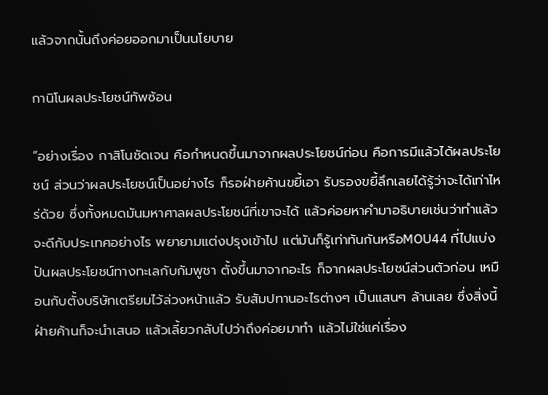แล้วจากนั้นถึงค่อยออกมาเป็นนโยบาย

กานิโนผลประโยชน์ทัพซ้อน

“อย่างเรื่อง กาสิโนชัดเจน คือกำหนดขึ้นมาจากผลประโยชน์ก่อน คือการมีแล้วได้ผลประโยชน์ ส่วนว่าผลประโยชน์เป็นอย่างไร ก็รอฝ่ายค้านขยี้เอา รับรองขยี้ลึกเลยได้รู้ว่าจะได้เท่าไหร่ด้วย ซึ่งทั้งหมดมันมหาศาลผลประโยชน์ที่เขาจะได้ แล้วค่อยหาคำมาอธิบายเช่นว่าทำแล้วจะดีกับประเทศอย่างไร พยายามแต่งปรุงเข้าไป แต่มันก็รู้เท่าทันกันหรือMOU44 ที่ไปแบ่งปันผลประโยชน์ทางทะเลกับกัมพูชา ตั้งขึ้นมาจากอะไร ก็จากผลประโยชน์ส่วนตัวก่อน เหมือนกับตั้งบริษัทเตรียมไว้ล่วงหน้าแล้ว รับสัมปทานอะไรต่างๆ เป็นแสนๆ ล้านเลย ซึ่งสิ่งนี้ฝ่ายค้านก็จะนำเสนอ แล้วเลี้ยวกลับไปว่าถึงค่อยมาทำ แล้วไม่ใช่แค่เรื่อง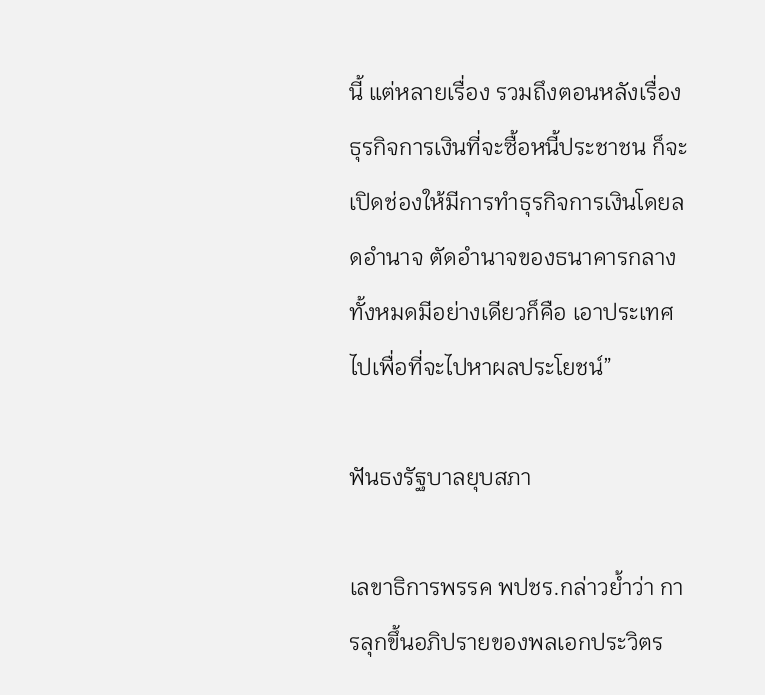นี้ แต่หลายเรื่อง รวมถึงตอนหลังเรื่องธุรกิจการเงินที่จะซื้อหนี้ประชาชน ก็จะเปิดช่องให้มีการทำธุรกิจการเงินโดยลดอำนาจ ตัดอำนาจของธนาคารกลาง ทั้งหมดมีอย่างเดียวก็คือ เอาประเทศไปเพื่อที่จะไปหาผลประโยชน์”

ฟันธงรัฐบาลยุบสภา

เลขาธิการพรรค พปชร.กล่าวย้ำว่า การลุกขึ้นอภิปรายของพลเอกประวิตร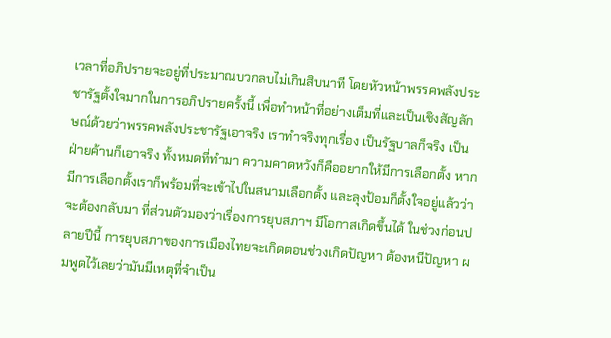เวลาที่อภิปรายจะอยู่ที่ประมาณบวกลบไม่เกินสิบนาที โดยหัวหน้าพรรคพลังประชารัฐตั้งใจมากในการอภิปรายครั้งนี้ เพื่อทำหน้าที่อย่างเต็มที่และเป็นเชิงสัญลักษณ์ด้วยว่าพรรคพลังประชารัฐเอาจริง เราทำจริงทุกเรื่อง เป็นรัฐบาลก็จริง เป็นฝ่ายค้านก็เอาจริง ทั้งหมดที่ทำมา ความคาดหวังก็คืออยากให้มีการเลือกตั้ง หากมีการเลือกตั้งเราก็พร้อมที่จะเข้าไปในสนามเลือกตั้ง และลุงป้อมก็ตั้งใจอยู่แล้วว่าจะต้องกลับมา ที่ส่วนตัวมองว่าเรื่องการยุบสภาฯ มีโอกาสเกิดขึ้นได้ ในช่วงก่อนปลายปีนี้ การยุบสภาของการเมืองไทยจะเกิดตอนช่วงเกิดปัญหา ต้องหนีปัญหา ผมพูดไว้เลยว่ามันมีเหตุที่จำเป็น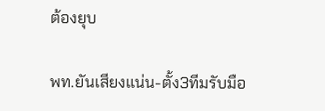ต้องยุบ

พท.ยันเสียงแน่น-ตั้ง3ทีมรับมือ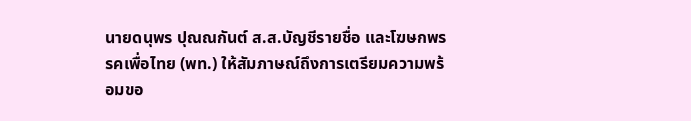นายดนุพร ปุณณกันต์ ส.ส.บัญชีรายชื่อ และโฆษกพรรคเพื่อไทย (พท.) ให้สัมภาษณ์ถึงการเตรียมความพร้อมขอ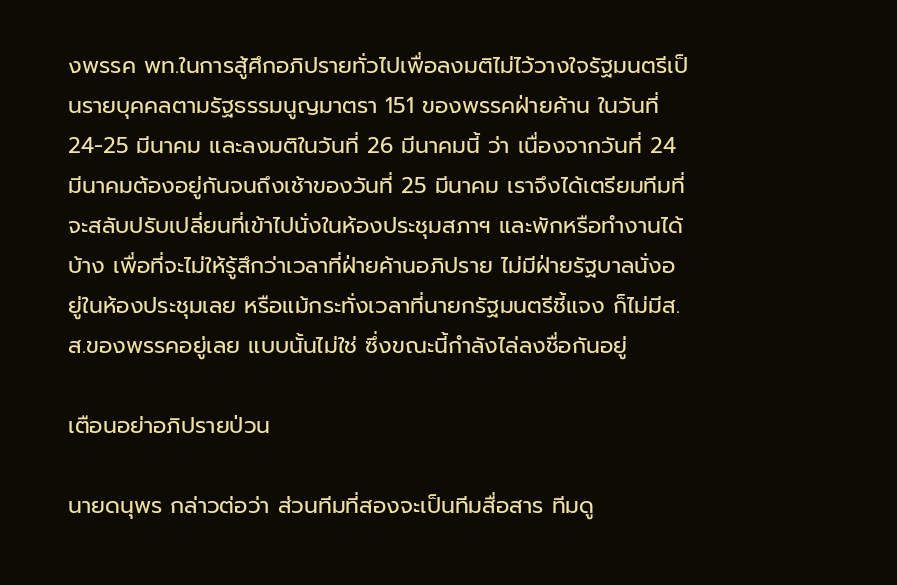งพรรค พท.ในการสู้ศึกอภิปรายทั่วไปเพื่อลงมติไม่ไว้วางใจรัฐมนตรีเป็นรายบุคคลตามรัฐธรรมนูญมาตรา 151 ของพรรคฝ่ายค้าน ในวันที่ 24-25 มีนาคม และลงมติในวันที่ 26 มีนาคมนี้ ว่า เนื่องจากวันที่ 24 มีนาคมต้องอยู่กันจนถึงเช้าของวันที่ 25 มีนาคม เราจึงได้เตรียมทีมที่จะสลับปรับเปลี่ยนที่เข้าไปนั่งในห้องประชุมสภาฯ และพักหรือทำงานได้บ้าง เพื่อที่จะไม่ให้รู้สึกว่าเวลาที่ฝ่ายค้านอภิปราย ไม่มีฝ่ายรัฐบาลนั่งอยู่ในห้องประชุมเลย หรือแม้กระทั่งเวลาที่นายกรัฐมนตรีชี้แจง ก็ไม่มีส.ส.ของพรรคอยู่เลย แบบนั้นไม่ใช่ ซึ่งขณะนี้กำลังไล่ลงชื่อกันอยู่

เตือนอย่าอภิปรายป่วน

นายดนุพร กล่าวต่อว่า ส่วนทีมที่สองจะเป็นทีมสื่อสาร ทีมดู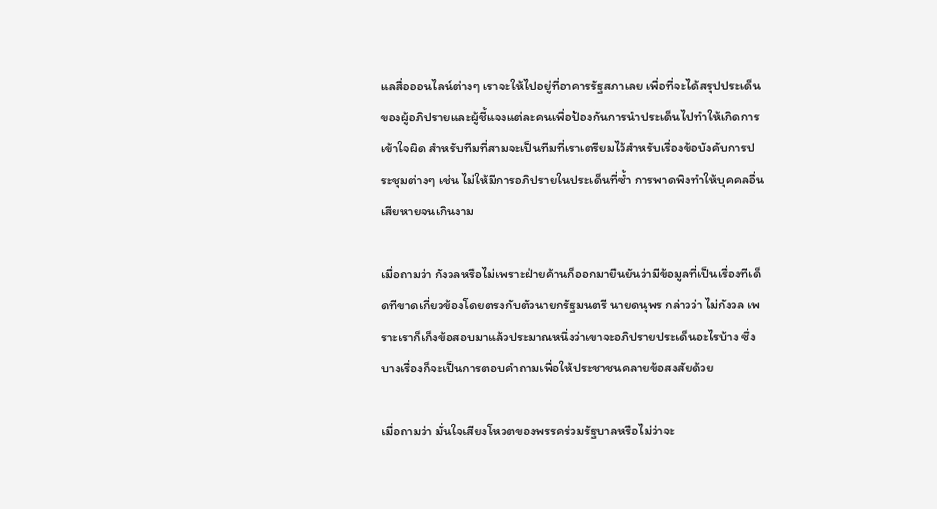แลสื่อออนไลน์ต่างๆ เราจะให้ไปอยู่ที่อาคารรัฐสภาเลย เพื่อที่จะได้สรุปประเด็นของผู้อภิปรายและผู้ชี้แจงแต่ละคนเพื่อป้องกันการนำประเด็นไปทำให้เกิดการเข้าใจผิด สำหรับทีมที่สามจะเป็นทีมที่เราเตรียมไว้สำหรับเรื่องข้อบังคับการประชุมต่างๆ เช่น ไม่ให้มีการอภิปรายในประเด็นที่ซ้ำ การพาดพิงทำให้บุคคลอื่นเสียหายจนเกินงาม

เมื่อถามว่า กังวลหรือไม่เพราะฝ่ายค้านก็ออกมายืนยันว่ามีข้อมูลที่เป็นเรื่องทีเด็ดทีขาดเกี่ยวข้องโดยตรงกับตัวนายกรัฐมนตรี นายดนุพร กล่าวว่า ไม่กังวล เพราะเราก็เก็งข้อสอบมาแล้วประมาณหนึ่งว่าเขาจะอภิปรายประเด็นอะไรบ้าง ซึ่งบางเรื่องก็จะเป็นการตอบคำถามเพื่อให้ประชาชนคลายข้อสงสัยด้วย

เมื่อถามว่า มั่นใจเสียงโหวตของพรรคร่วมรัฐบาลหรือไม่ว่าจะ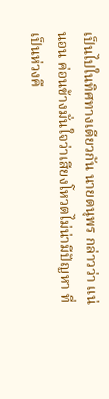เป็นไปในทิศทางเดียวกัน นายดนุพร กล่าวว่า แน่นอน ค่อนข้างมั่นใจว่าเสียงโหวตไม่น่ามีปัญหา ที่เป็นห่วงคื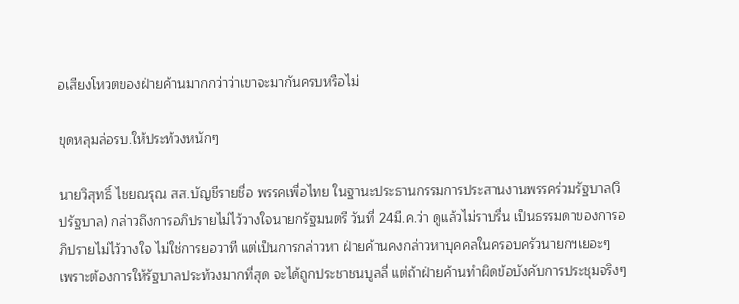อเสียงโหวตของฝ่ายค้านมากกว่าว่าเขาจะมากันครบหรือไม่

ขุดหลุมล่อรบ.ให้ประท้วงหนักๆ

นายวิสุทธิ์ ไชยณรุณ สส.บัญชีรายชื่อ พรรคเพื่อไทย ในฐานะประธานกรรมการประสานงานพรรคร่วมรัฐบาล(วิปรัฐบาล) กล่าวถึงการอภิปรายไม่ไว้วางใจนายกรัฐมนตรี วันที่ 24มี.ค.ว่า ดูแล้วไม่ราบรื่น เป็นธรรมดาของการอภิปรายไม่ไว้วางใจ ไม่ใช่การยอวาที แต่เป็นการกล่าวหา ฝ่ายค้านคงกล่าวหาบุคคลในครอบครัวนายกฯเยอะๆ เพราะต้องการให้รัฐบาลประท้วงมากที่สุด จะได้ถูกประชาชนบูลลี่ แต่ถ้าฝ่ายค้านทำผิดข้อบังคับการประชุมจริงๆ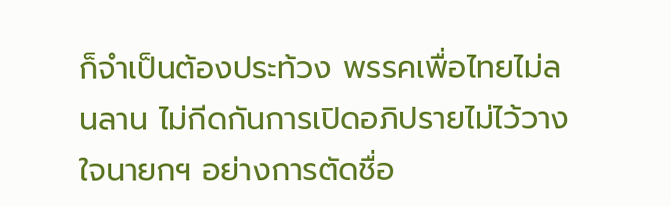ก็จำเป็นต้องประท้วง พรรคเพื่อไทยไม่ลนลาน ไม่กีดกันการเปิดอภิปรายไม่ไว้วางใจนายกฯ อย่างการตัดชื่อ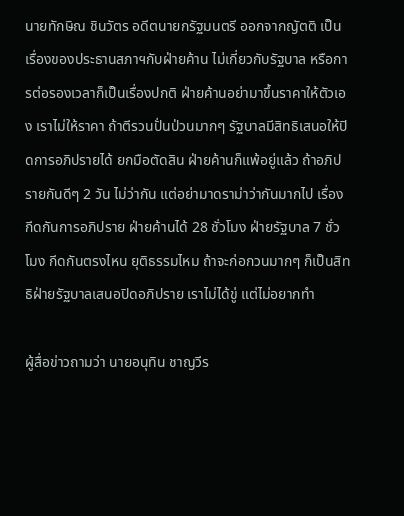นายทักษิณ ชินวัตร อดีตนายกรัฐมนตรี ออกจากญัตติ เป็นเรื่องของประธานสภาฯกับฝ่ายค้าน ไม่เกี่ยวกับรัฐบาล หรือการต่อรองเวลาก็เป็นเรื่องปกติ ฝ่ายค้านอย่ามาขึ้นราคาให้ตัวเอง เราไม่ให้ราคา ถ้าตีรวนปั่นป่วนมากๆ รัฐบาลมีสิทธิเสนอให้ปิดการอภิปรายได้ ยกมือตัดสิน ฝ่ายค้านก็แพ้อยู่แล้ว ถ้าอภิปรายกันดีๆ 2 วัน ไม่ว่ากัน แต่อย่ามาดราม่าว่ากันมากไป เรื่องกีดกันการอภิปราย ฝ่ายค้านได้ 28 ชั่วโมง ฝ่ายรัฐบาล 7 ชั่วโมง กีดกันตรงไหน ยุติธรรมไหม ถ้าจะก่อกวนมากๆ ก็เป็นสิทธิฝ่ายรัฐบาลเสนอปิดอภิปราย เราไม่ได้ขู่ แต่ไม่อยากทำ

ผู้สื่อข่าวถามว่า นายอนุทิน ชาญวีร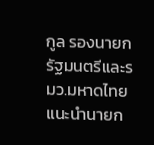กูล รองนายกรัฐมนตรีและรมว.มหาดไทย แนะนำนายก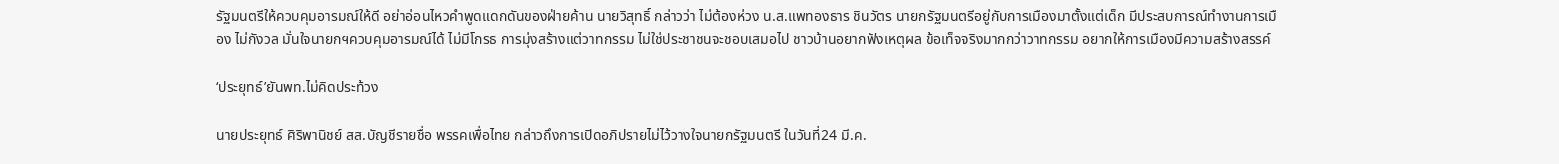รัฐมนตรีให้ควบคุมอารมณ์ให้ดี อย่าอ่อนไหวคำพูดแดกดันของฝ่ายค้าน นายวิสุทธิ์ กล่าวว่า ไม่ต้องห่วง น.ส.แพทองธาร ชินวัตร นายกรัฐมนตรีอยู่กับการเมืองมาตั้งแต่เด็ก มีประสบการณ์ทำงานการเมือง ไม่กังวล มั่นใจนายกฯควบคุมอารมณ์ได้ ไม่มีโกรธ การมุ่งสร้างแต่วาทกรรม ไม่ใช่ประชาชนจะชอบเสมอไป ชาวบ้านอยากฟังเหตุผล ข้อเท็จจริงมากกว่าวาทกรรม อยากให้การเมืองมีความสร้างสรรค์

‘ประยุทธ์’ยันพท.ไม่คิดประท้วง

นายประยุทธ์ ศิริพานิชย์ สส.บัญชีรายชื่อ พรรคเพื่อไทย กล่าวถึงการเปิดอภิปรายไม่ไว้วางใจนายกรัฐมนตรี ในวันที่24 มี.ค.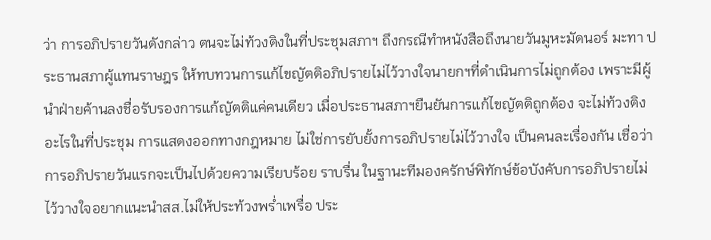ว่า การอภิปรายวันดังกล่าว ตนจะไม่ท้วงติงในที่ประชุมสภาฯ ถึงกรณีทำหนังสือถึงนายวันมูหะมัดนอร์ มะทา ประธานสภาผู้แทนราษฎร ให้ทบทวนการแก้ไขญัตติอภิปรายไม่ไว้วางใจนายกฯที่ดำเนินการไม่ถูกต้อง เพราะมีผู้นำฝ่ายค้านลงชื่อรับรองการแก้ญัตติแค่คนเดียว เมื่อประธานสภาฯยืนยันการแก้ไขญัตติถูกต้อง จะไม่ท้วงติงอะไรในที่ประชุม การแสดงออกทางกฎหมาย ไม่ใช่การยับยั้งการอภิปรายไม่ไว้วางใจ เป็นคนละเรื่องกัน เชื่อว่าการอภิปรายวันแรกจะเป็นไปด้วยความเรียบร้อย ราบรื่น ในฐานะทีมองครักษ์พิทักษ์ข้อบังคับการอภิปรายไม่ไว้วางใจอยากแนะนำสส.ไม่ให้ประท้วงพร่ำเพรื่อ ประ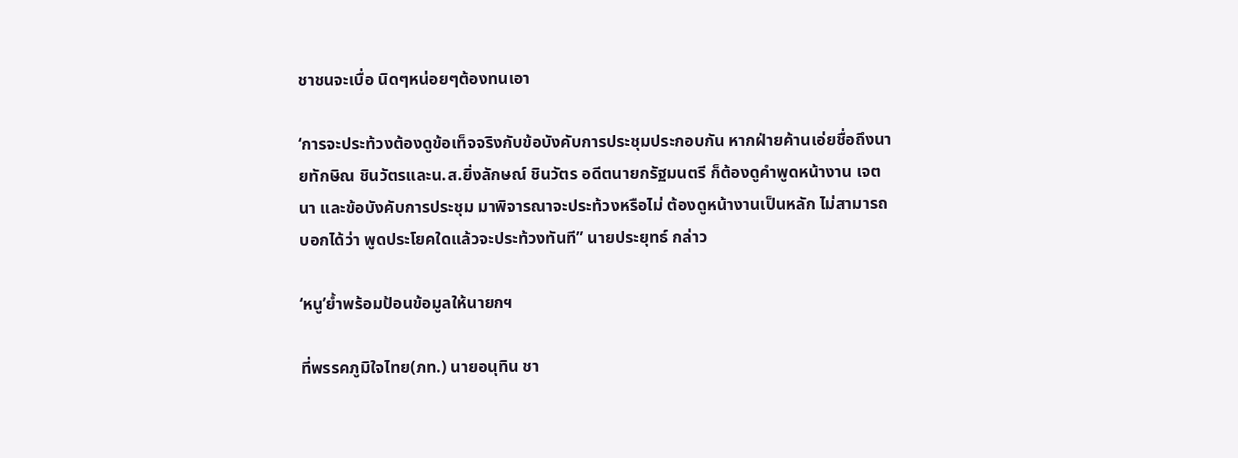ชาชนจะเบื่อ นิดๆหน่อยๆต้องทนเอา

‘การจะประท้วงต้องดูข้อเท็จจริงกับข้อบังคับการประชุมประกอบกัน หากฝ่ายค้านเอ่ยชื่อถึงนายทักษิณ ชินวัตรและน.ส.ยิ่งลักษณ์ ชินวัตร อดีตนายกรัฐมนตรี ก็ต้องดูคำพูดหน้างาน เจตนา และข้อบังคับการประชุม มาพิจารณาจะประท้วงหรือไม่ ต้องดูหน้างานเป็นหลัก ไม่สามารถบอกได้ว่า พูดประโยคใดแล้วจะประท้วงทันที” นายประยุทธ์ กล่าว

‘หนู’ย้ำพร้อมป้อนข้อมูลให้นายกฯ

ที่พรรคภูมิใจไทย(ภท.) นายอนุทิน ชา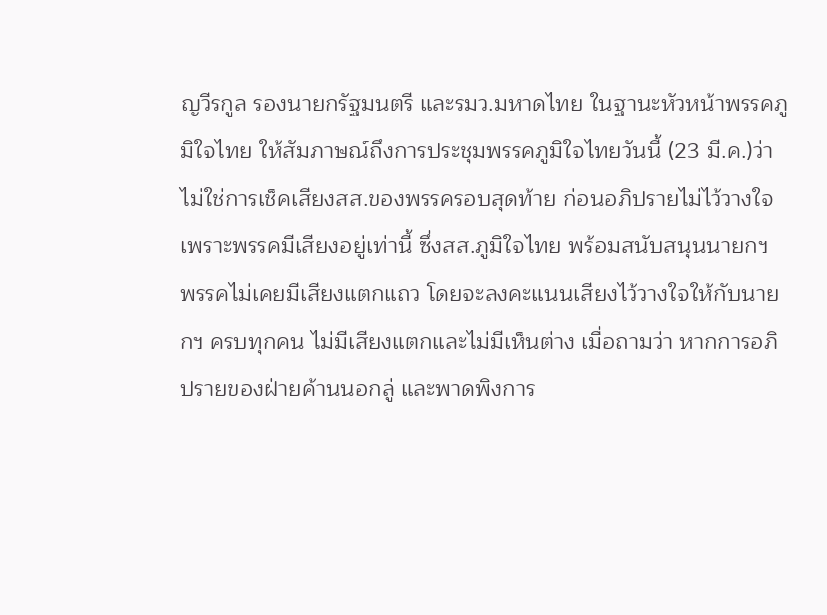ญวีรกูล รองนายกรัฐมนตรี และรมว.มหาดไทย ในฐานะหัวหน้าพรรคภูมิใจไทย ให้สัมภาษณ์ถึงการประชุมพรรคภูมิใจไทยวันนี้ (23 มี.ค.)ว่า ไม่ใช่การเช็คเสียงสส.ของพรรครอบสุดท้าย ก่อนอภิปรายไม่ไว้วางใจ เพราะพรรคมีเสียงอยู่เท่านี้ ซึ่งสส.ภูมิใจไทย พร้อมสนับสนุนนายกฯ พรรคไม่เคยมีเสียงแตกแถว โดยจะลงคะแนนเสียงไว้วางใจให้กับนายกฯ ครบทุกคน ไม่มีเสียงแตกและไม่มีเห็นต่าง เมื่อถามว่า หากการอภิปรายของฝ่ายค้านนอกลู่ และพาดพิงการ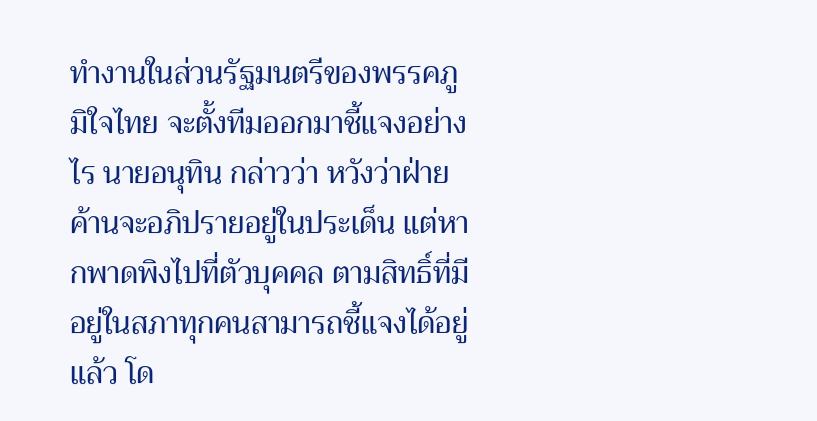ทำงานในส่วนรัฐมนตรีของพรรคภูมิใจไทย จะตั้งทีมออกมาชี้แจงอย่างไร นายอนุทิน กล่าวว่า หวังว่าฝ่ายค้านจะอภิปรายอยู่ในประเด็น แต่หากพาดพิงไปที่ตัวบุคคล ตามสิทธิ์ที่มีอยู่ในสภาทุกคนสามารถชี้แจงได้อยู่แล้ว โด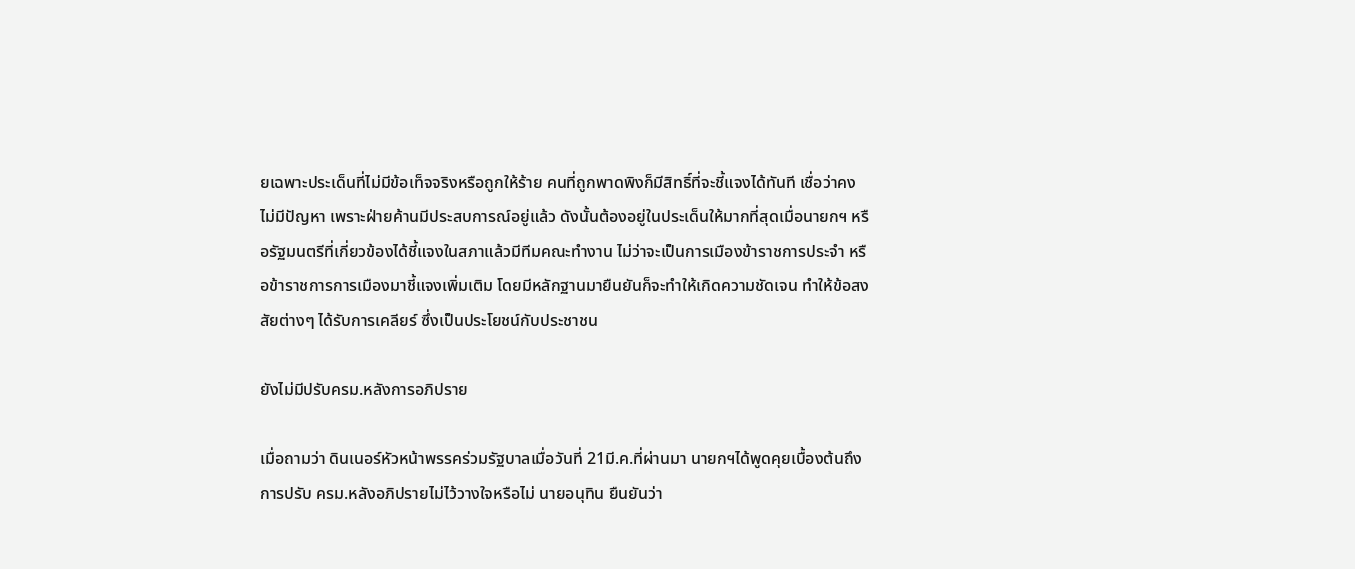ยเฉพาะประเด็นที่ไม่มีข้อเท็จจริงหรือถูกให้ร้าย คนที่ถูกพาดพิงก็มีสิทธิ์ที่จะชี้แจงได้ทันที เชื่อว่าคงไม่มีปัญหา เพราะฝ่ายค้านมีประสบการณ์อยู่แล้ว ดังนั้นต้องอยู่ในประเด็นให้มากที่สุดเมื่อนายกฯ หรือรัฐมนตรีที่เกี่ยวข้องได้ชี้แจงในสภาแล้วมีทีมคณะทำงาน ไม่ว่าจะเป็นการเมืองข้าราชการประจำ หรือข้าราชการการเมืองมาชี้แจงเพิ่มเติม โดยมีหลักฐานมายืนยันก็จะทำให้เกิดความชัดเจน ทำให้ข้อสงสัยต่างๆ ได้รับการเคลียร์ ซึ่งเป็นประโยชน์กับประชาชน

ยังไม่มีปรับครม.หลังการอภิปราย

เมื่อถามว่า ดินเนอร์หัวหน้าพรรคร่วมรัฐบาลเมื่อวันที่ 21มี.ค.ที่ผ่านมา นายกฯได้พูดคุยเบื้องต้นถึงการปรับ ครม.หลังอภิปรายไม่ไว้วางใจหรือไม่ นายอนุทิน ยืนยันว่า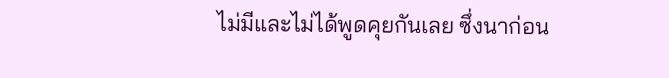ไม่มีและไม่ได้พูดคุยกันเลย ซึ่งนาก่อน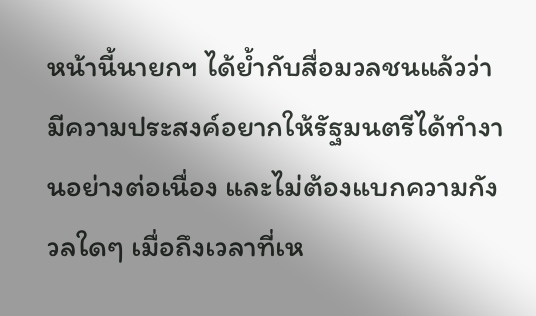หน้านี้นายกฯ ได้ย้ำกับสื่อมวลชนแล้วว่า มีความประสงค์อยากให้รัฐมนตรีได้ทำงานอย่างต่อเนื่อง และไม่ต้องแบกความกังวลใดๆ เมื่อถึงเวลาที่เห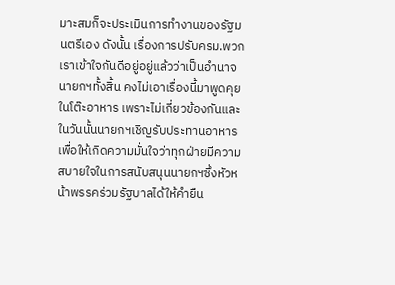มาะสมก็จะประเมินการทำงานของรัฐมนตรีเอง ดังนั้น เรื่องการปรับครม.พวกเราเข้าใจกันดีอยู่อยู่แล้วว่าเป็นอำนาจนายกฯทั้งสิ้น คงไม่เอาเรื่องนี้มาพูดคุยในโต๊ะอาหาร เพราะไม่เกี่ยวข้องกันและในวันนั้นนายกฯเชิญรับประทานอาหาร เพื่อให้เกิดความมั่นใจว่าทุกฝ่ายมีความสบายใจในการสนับสนุนนายกฯซึ่งหัวหน้าพรรคร่วมรัฐบาลได้ให้คำยืน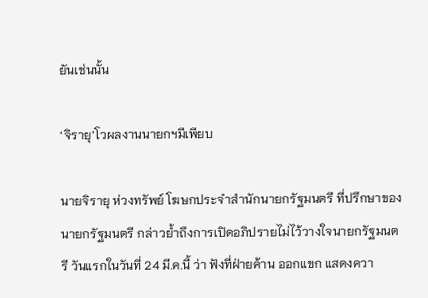ยันเช่นนั้น

‘จิรายุ’โวผลงานนายกฯมีเพียบ

นายจิรายุ ห่วงทรัพย์ โฆษกประจำสำนักนายกรัฐมนตรี ที่ปรึกษาของนายกรัฐมนตรี กล่าวย้ำถึงการเปิดอภิปรายไม่ไว้วางใจนายกรัฐมนตรี วันแรกในวันที่ 24 มี.ค.นี้ ว่า ฟังที่ฝ่ายค้าน ออกแขก แสดงควา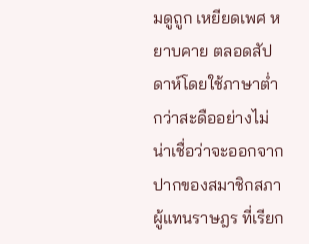มดูถูก เหยียดเพศ หยาบคาย ตลอดสัปดาห์โดยใช้ภาษาต่ำกว่าสะดืออย่างไม่น่าเชื่อว่าจะออกจากปากของสมาชิกสภาผู้แทนราษฎร ที่เรียก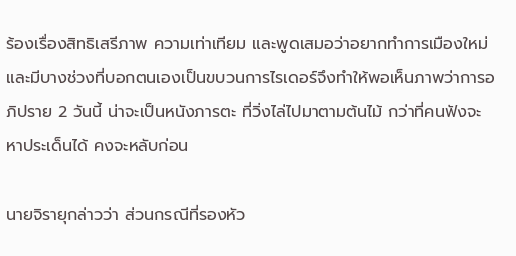ร้องเรื่องสิทธิเสรีภาพ ความเท่าเทียม และพูดเสมอว่าอยากทำการเมืองใหม่ และมีบางช่วงที่บอกตนเองเป็นขบวนการไรเดอร์จึงทำให้พอเห็นภาพว่าการอภิปราย 2 วันนี้ น่าจะเป็นหนังภารตะ ที่วิ่งไล่ไปมาตามต้นไม้ กว่าที่คนฟังจะหาประเด็นได้ คงจะหลับก่อน

นายจิรายุกล่าวว่า ส่วนกรณีที่รองหัว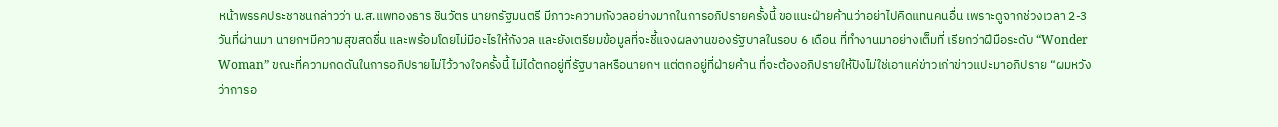หน้าพรรคประชาชนกล่าวว่า น.ส.แพทองธาร ชินวัตร นายกรัฐมนตรี มีภาวะความกังวลอย่างมากในการอภิปรายครั้งนี้ ขอแนะฝ่ายค้านว่าอย่าไปคิดแทนคนอื่น เพราะดูจากช่วงเวลา 2-3 วันที่ผ่านมา นายกฯมีความสุขสดชื่น และพร้อมโดยไม่มีอะไรให้กังวล และยังเตรียมข้อมูลที่จะชี้แจงผลงานของรัฐบาลในรอบ 6 เดือน ที่ทำงานมาอย่างเต็มที่ เรียกว่าฝีมือระดับ “Wonder Woman” ขณะที่ความกดดันในการอภิปรายไม่ไว้วางใจครั้งนี้ ไม่ได้ตกอยู่ที่รัฐบาลหรือนายกฯ แต่ตกอยู่ที่ฝ่ายค้าน ที่จะต้องอภิปรายให้ปังไม่ใช่เอาแค่ข่าวเก่าข่าวแปะมาอภิปราย “ผมหวังว่าการอ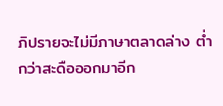ภิปรายจะไม่มีภาษาตลาดล่าง ต่ำกว่าสะดือออกมาอีก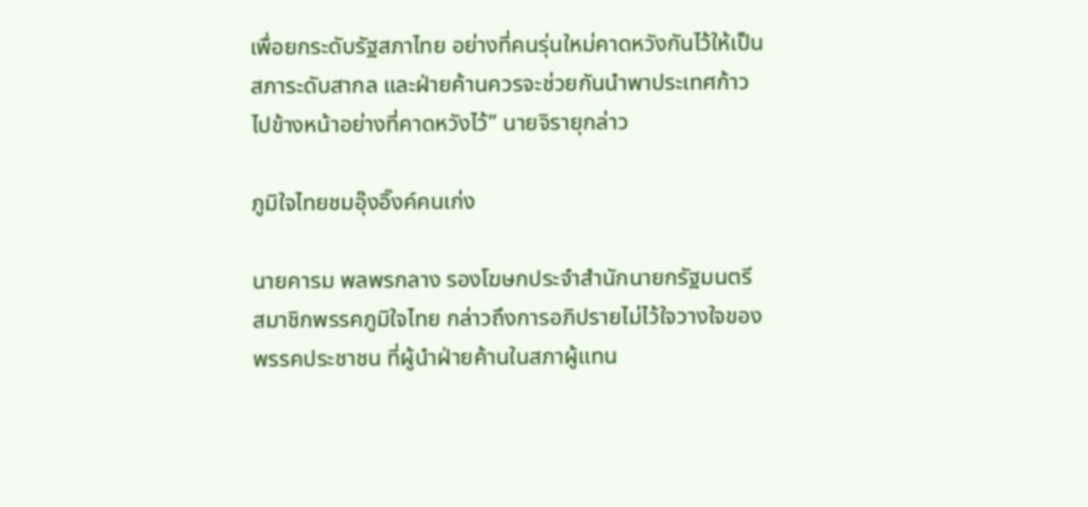เพื่อยกระดับรัฐสภาไทย อย่างที่คนรุ่นใหม่คาดหวังกันไว้ให้เป็นสภาระดับสากล และฝ่ายค้านควรจะช่วยกันนำพาประเทศก้าวไปข้างหน้าอย่างที่คาดหวังไว้” นายจิรายุกล่าว

ภูมิใจไทยชมอุ๊งอิ๊งค์คนเก่ง

นายคารม พลพรกลาง รองโฆษกประจำสำนักนายกรัฐมนตรี สมาชิกพรรคภูมิใจไทย กล่าวถึงการอภิปรายไม่ไว้ใจวางใจของพรรคประชาชน ที่ผู้นำฝ่ายค้านในสภาผู้แทน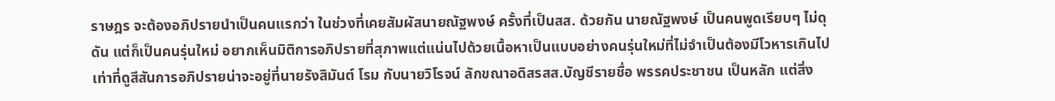ราษฎร จะต้องอภิปรายนำเป็นคนแรกว่า ในช่วงที่เคยสัมผัสนายณัฐพงษ์ ครั้งที่เป็นสส. ด้วยกัน นายณัฐพงษ์ เป็นคนพูดเรียบๆ ไม่ดุดัน แต่ก็เป็นคนรุ่นใหม่ อยากเห็นมิติการอภิปรายที่สุภาพแต่แน่นไปด้วยเนื้อหาเป็นแบบอย่างคนรุ่นใหม่ที่ไม่จำเป็นต้องมีโวหารเกินไป เท่าที่ดูสีสันการอภิปรายน่าจะอยู่ที่นายรังสิมันต์ โรม กับนายวิโรจน์ ลักขณาอดิสรสส.บัญชีรายชื่อ พรรคประชาชน เป็นหลัก แต่สิ่ง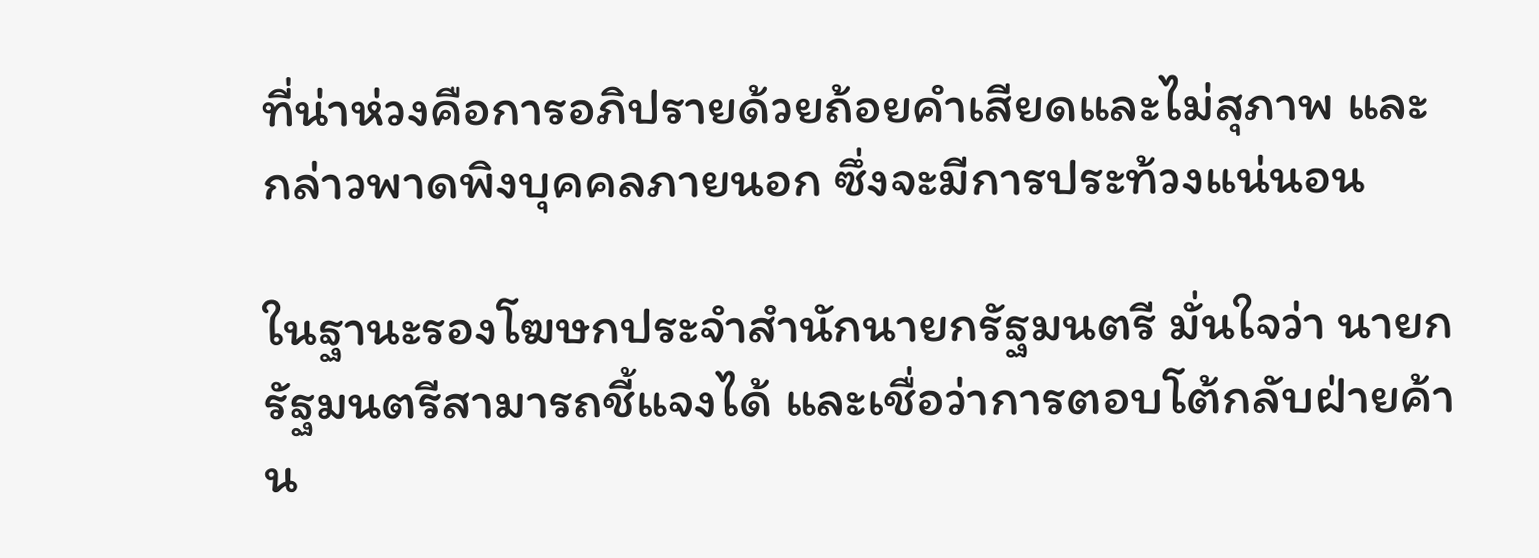ที่น่าห่วงคือการอภิปรายด้วยถ้อยคำเสียดและไม่สุภาพ และกล่าวพาดพิงบุคคลภายนอก ซึ่งจะมีการประท้วงแน่นอน

ในฐานะรองโฆษกประจำสำนักนายกรัฐมนตรี มั่นใจว่า นายกรัฐมนตรีสามารถชี้แจงได้ และเชื่อว่าการตอบโต้กลับฝ่ายค้าน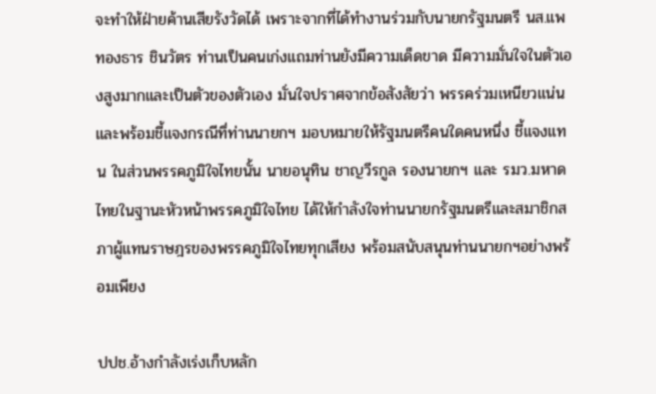จะทำให้ฝ่ายค้านเสียรังวัดได้ เพราะจากที่ได้ทำงานร่วมกับนายกรัฐมนตรี นส.แพทองธาร ชินวัตร ท่านเป็นคนเก่งแถมท่านยังมีความเด็ดขาด มีความมั่นใจในตัวเองสูงมากและเป็นตัวของตัวเอง มั่นใจปราศจากข้อสังสัยว่า พรรคร่วมเหนียวแน่นและพร้อมชี้แจงกรณีทึ่ท่านนายกฯ มอบหมายให้รัฐมนตรีคนใดคนหนึ่ง ชี้แจงแทน ในส่วนพรรคภูมิใจไทยนั้น นายอนุทิน ชาญวีรกูล รองนายกฯ และ รมว.มหาดไทยในฐานะหัวหน้าพรรคภูมิใจไทย ได้ให้กำลังใจท่านนายกรัฐมนตรีและสมาชิกสภาผู้แทนราษฎรของพรรคภูมิใจไทยทุกเสียง พร้อมสนับสนุนท่านนายกฯอย่างพร้อมเพียง

ปปช.อ้างกำลังเร่งเก็บหลัก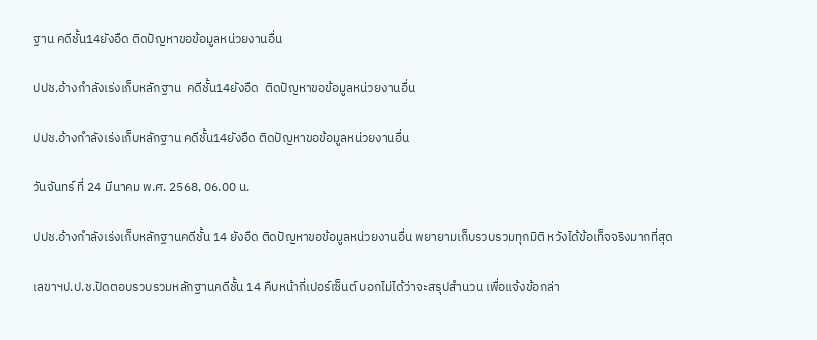ฐาน คดีชั้น14ยังอืด ติดปัญหาขอข้อมูลหน่วยงานอื่น

ปปช.อ้างกำลังเร่งเก็บหลักฐาน  คดีชั้น14ยังอืด  ติดปัญหาขอข้อมูลหน่วยงานอื่น

ปปช.อ้างกำลังเร่งเก็บหลักฐาน คดีชั้น14ยังอืด ติดปัญหาขอข้อมูลหน่วยงานอื่น

วันจันทร์ ที่ 24 มีนาคม พ.ศ. 2568, 06.00 น.

ปปช.อ้างกำลังเร่งเก็บหลักฐานคดีชั้น 14 ยังอืด ติดปัญหาขอข้อมูลหน่วยงานอื่น พยายามเก็บรวบรวมทุกมิติ หวังได้ข้อเท็จจริงมากที่สุด

เลขาฯป.ป.ช.ปัดตอบรวบรวมหลักฐานคดีชั้น 14 คืบหน้ากี่เปอร์เซ็นต์ บอกไม่ได้ว่าจะสรุปสำนวน เพื่อแจ้งข้อกล่า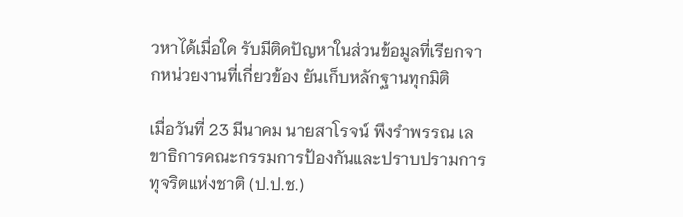วหาได้เมื่อใด รับมีติดปัญหาในส่วนข้อมูลที่เรียกจากหน่วยงานที่เกี่ยวข้อง ยันเก็บหลักฐานทุกมิติ

เมื่อวันที่ 23 มีนาคม นายสาโรจน์ พึงรำพรรณ เลขาธิการคณะกรรมการป้องกันและปราบปรามการทุจริตแห่งชาติ (ป.ป.ช.)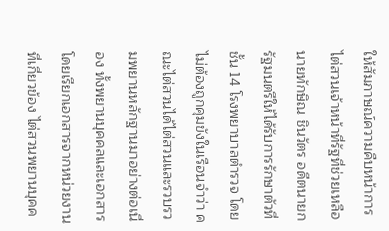ให้สัมภาษณ์ความคืบหน้าการไต่สวนเจ้าหน้าที่รัฐที่ช่วยเหลือนายทักษิณ ชินวัตร อดีตนายกรัฐมนตรีให้ได้รับการรักษาตัวที่ชั้น 14 โรงพยาบาลตำรวจ โดยไม่ต้องถูกคุมขังในเรือนจำว่า คณะไต่สวนได้ไต่สวนและรวบรวมพยานหลักฐานมาอย่างต่อเนื่อง ทั้งพยานบุคคลและเอกสาร โดยเรียกเอกสารจากหน่วยงานที่เกี่ยวข้อง ไต่สวนพยานบุคค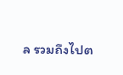ล รวมถึงไปต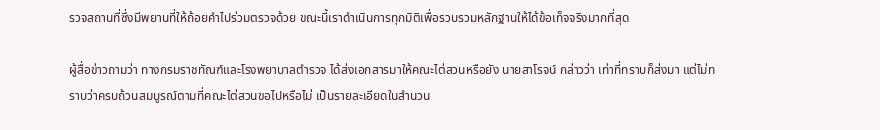รวจสถานที่ซึ่งมีพยานที่ให้ถ้อยคำไปร่วมตรวจด้วย ขณะนี้เราดำเนินการทุกมิติเพื่อรวบรวมหลักฐานให้ได้ข้อเท็จจริงมากที่สุด

ผู้สื่อข่าวถามว่า ทางกรมราชทัณฑ์และโรงพยาบาลตำรวจ ได้ส่งเอกสารมาให้คณะไต่สวนหรือยัง นายสาโรจน์ กล่าวว่า เท่าที่ทราบก็ส่งมา แต่ไม่ทราบว่าครบถ้วนสมบูรณ์ตามที่คณะไต่สวนขอไปหรือไม่ เป็นรายละเอียดในสำนวน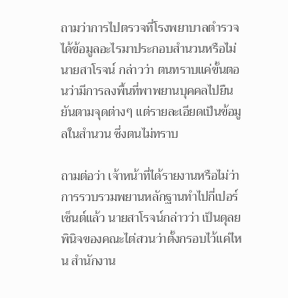ถามว่าการไปตรวจที่โรงพยาบาลตำรวจได้ข้อมูลอะไรมาประกอบสำนวนหรือไม่ นายสาโรจน์ กล่าวว่า ตนทราบแค่ขั้นตอนว่ามีการลงพื้นที่พาพยานบุคคลไปยืนยันตามจุดต่างๆ แต่รายละเอียดเป็นข้อมูลในสำนวน ซึ่งตนไม่ทราบ

ถามต่อว่า เจ้าหน้าที่ได้รายงานหรือไม่ว่าการรวบรวมพยานหลักฐานทำไปกี่เปอร์เซ็นต์แล้ว นายสาโรจน์กล่าวว่า เป็นดุลยพินิจของคณะไต่สวนว่าตั้งกรอบไว้แค่ไหน สำนักงาน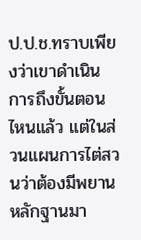ป.ป.ช.ทราบเพียงว่าเขาดำเนินการถึงขั้นตอนไหนแล้ว แต่ในส่วนแผนการไต่สวนว่าต้องมีพยานหลักฐานมา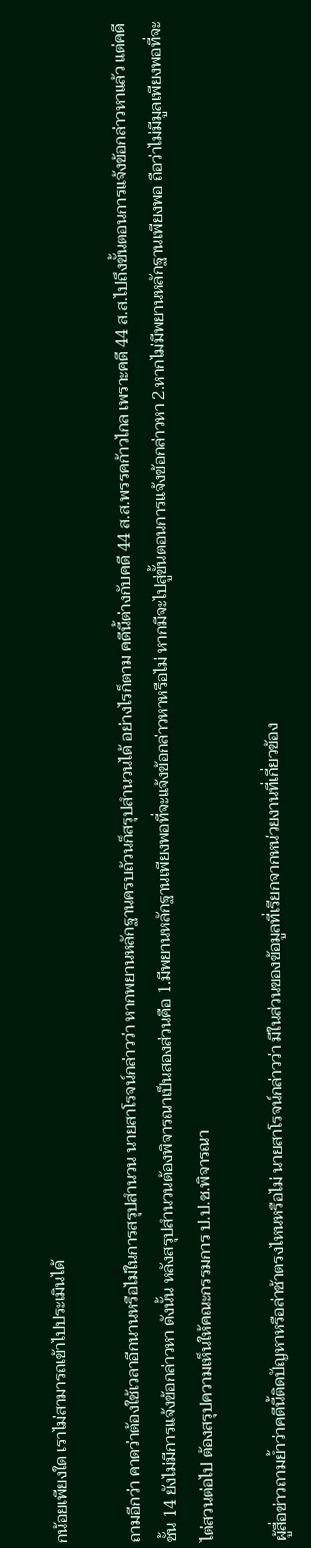กน้อยเพียงใด เราไม่สามารถเข้าไปประเมินได้

ถามอีกว่า คาดว่าต้องใช้เวลาอีกนานหรือไม่ในการสรุปสำนวน นายสาโรจน์กล่าวว่า หากพยานหลักฐานครบถ้วนก็สรุปสำนวนได้ อย่างไรก็ตาม คดีนี้ต่างกับคดี 44 ส.ส.พรรคก้าวไกล เพราะคดี 44 ส.ส.ไปถึงขั้นตอนการแจ้งข้อกล่าวหาแล้ว แต่คดีชั้น 14 ยังไม่มีการแจ้งข้อกล่าวหา ดังนั้น หลังสรุปสำนวนต้องพิจารณาเป็นสองส่วนคือ 1.มีพยานหลักฐานเพียงพอที่จะแจ้งข้อกล่าวหาหรือไม่ หากมีจะไปสู่ขั้นตอนการแจ้งข้อกล่าวหา 2.หากไม่มีพยานหลักฐานเพียงพอ ถือว่าไม่มีมูลเพียงพอที่จะไต่สวนต่อไป ต้องสรุปความเห็นให้คณะกรรมการ ป.ป.ช.พิจารณา

ผู้สื่อข่าวถามย้ำว่าคดีนี้ติดปัญหาหรือล่าช้าตรงไหนหรือไม่ นายสาโรจน์กล่าวว่า มีในส่วนของข้อมูลที่เรียกจากหน่วยงานที่เกี่ยวข้อง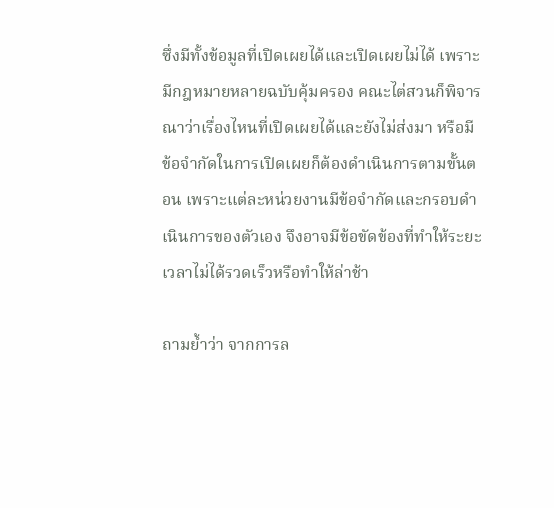ซึ่งมีทั้งข้อมูลที่เปิดเผยได้และเปิดเผยไม่ได้ เพราะมีกฎหมายหลายฉบับคุ้มครอง คณะไต่สวนก็พิจารณาว่าเรื่องไหนที่เปิดเผยได้และยังไม่ส่งมา หรือมีข้อจำกัดในการเปิดเผยก็ต้องดำเนินการตามขั้นตอน เพราะแต่ละหน่วยงานมีข้อจำกัดและกรอบดำเนินการของตัวเอง จึงอาจมีข้อขัดข้องที่ทำให้ระยะเวลาไม่ได้รวดเร็วหรือทำให้ล่าช้า

ถามย้ำว่า จากการล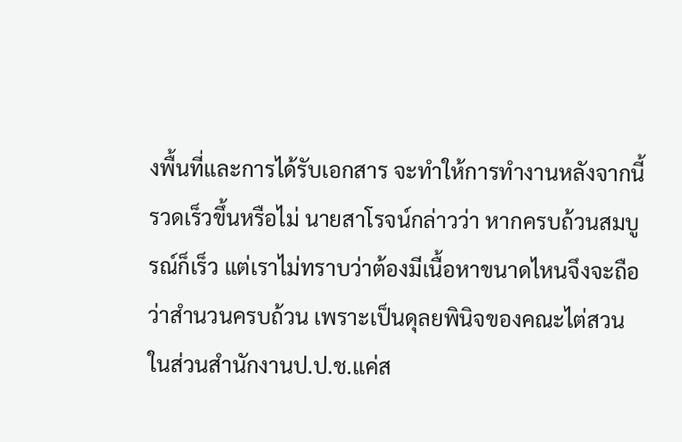งพื้นที่และการได้รับเอกสาร จะทำให้การทำงานหลังจากนี้รวดเร็วขึ้นหรือไม่ นายสาโรจน์กล่าวว่า หากครบถ้วนสมบูรณ์ก็เร็ว แต่เราไม่ทราบว่าต้องมีเนื้อหาขนาดไหนจึงจะถือว่าสำนวนครบถ้วน เพราะเป็นดุลยพินิจของคณะไต่สวนในส่วนสำนักงานป.ป.ช.แค่ส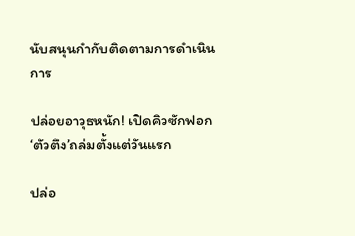นับสนุนกำกับติดตามการดำเนินการ

ปล่อยอาวุธหนัก! เปิดคิวซักฟอก‘ตัวตึง’ถล่มตั้งแต่วันแรก

ปล่อ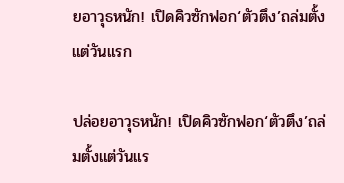ยอาวุธหนัก! เปิดคิวซักฟอก‘ตัวตึง’ถล่มตั้งแต่วันแรก

ปล่อยอาวุธหนัก! เปิดคิวซักฟอก‘ตัวตึง’ถล่มตั้งแต่วันแร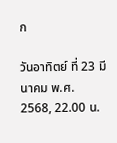ก

วันอาทิตย์ ที่ 23 มีนาคม พ.ศ. 2568, 22.00 น.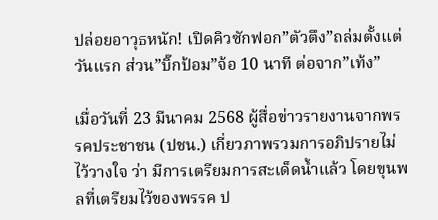ปล่อยอาวุธหนัก! เปิดคิวซักฟอก”ตัวตึง”ถล่มตั้งแต่วันแรก ส่วน”บิ๊กป้อม”จ้อ 10 นาที ต่อจาก”เท้ง”

เมื่อวันที่ 23 มีนาคม 2568 ผู้สื่อข่าวรายงานจากพรรคประชาชน (ปชน.) เกี่ยวภาพรวมการอภิปรายไม่ไว้วางใจ ว่า มีการเตรียมการสะเด็ดน้ำแล้ว โดยขุนพลที่เตรียมไว้ของพรรค ป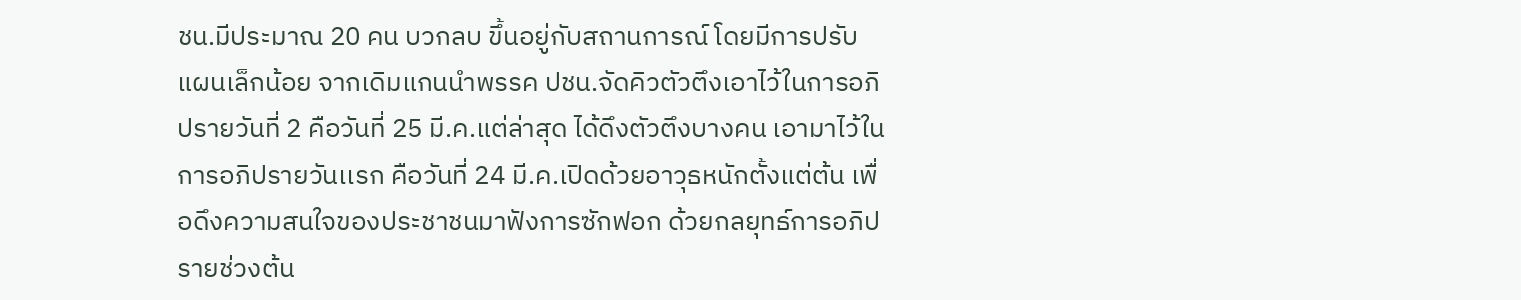ชน.มีประมาณ 20 คน บวกลบ ขึ้นอยู่กับสถานการณ์ โดยมีการปรับแผนเล็กน้อย จากเดิมแกนนำพรรค ปชน.จัดคิวตัวตึงเอาไว้ในการอภิปรายวันที่ 2 คือวันที่ 25 มี.ค.แต่ล่าสุด ได้ดึงตัวตึงบางคน เอามาไว้ในการอภิปรายวันเเรก คือวันที่ 24 มี.ค.เปิดด้วยอาวุธหนักตั้งแต่ต้น เพื่อดึงความสนใจของประชาชนมาฟังการซักฟอก ด้วยกลยุทธ์การอภิปรายช่วงต้น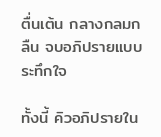ตื่นเต้น กลางกลมกลืน จบอภิปรายแบบระทึกใจ

ทั้งนี้ คิวอภิปรายใน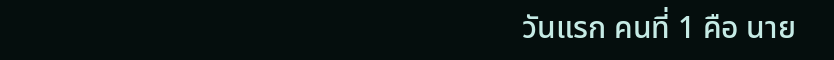วันแรก คนที่ 1 คือ นาย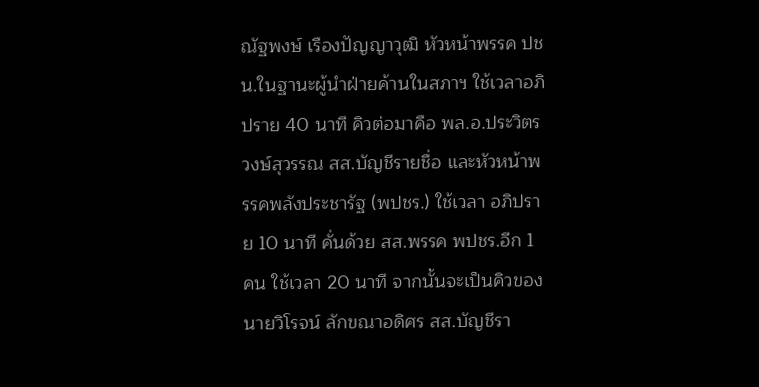ณัฐพงษ์ เรืองปัญญาวุฒิ หัวหน้าพรรค ปชน.ในฐานะผู้นำฝ่ายค้านในสภาฯ ใช้เวลาอภิปราย 40 นาที คิวต่อมาคือ พล.อ.ประวิตร วงษ์สุวรรณ สส.บัญชีรายชื่อ และหัวหน้าพรรคพลังประชารัฐ (พปชร.) ใช้เวลา อภิปราย 10 นาที คั่นด้วย สส.พรรค พปชร.อีก 1 คน ใช้เวลา 20 นาที จากนั้นจะเป็นคิวของ นายวิโรจน์ ลักขณาอดิศร สส.บัญชีรา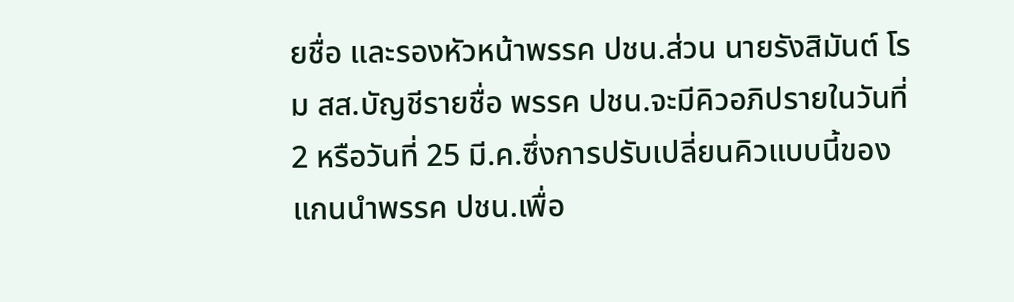ยชื่อ และรองหัวหน้าพรรค ปชน.ส่วน นายรังสิมันต์ โรม สส.บัญชีรายชื่อ พรรค ปชน.จะมีคิวอภิปรายในวันที่ 2 หรือวันที่ 25 มี.ค.ซึ่งการปรับเปลี่ยนคิวแบบนี้ของแกนนำพรรค ปชน.เพื่อ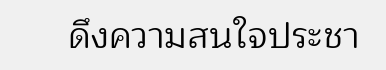ดึงความสนใจประชา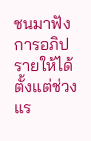ชนมาฟังการอภิปรายให้ได้ตั้งแต่ช่วงแร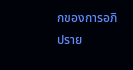กของการอภิปราย